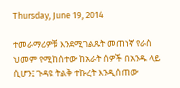Thursday, June 19, 2014

ተመራማሪዎቹ እንደሚገልጹት መጠነኛ የራስ ህመም የሚከሰተው ከአራት ሰዎች በአንዱ ላይ ሲሆን፤ ጉዳዩ ትልቅ ተኩረት እንዲሰጠው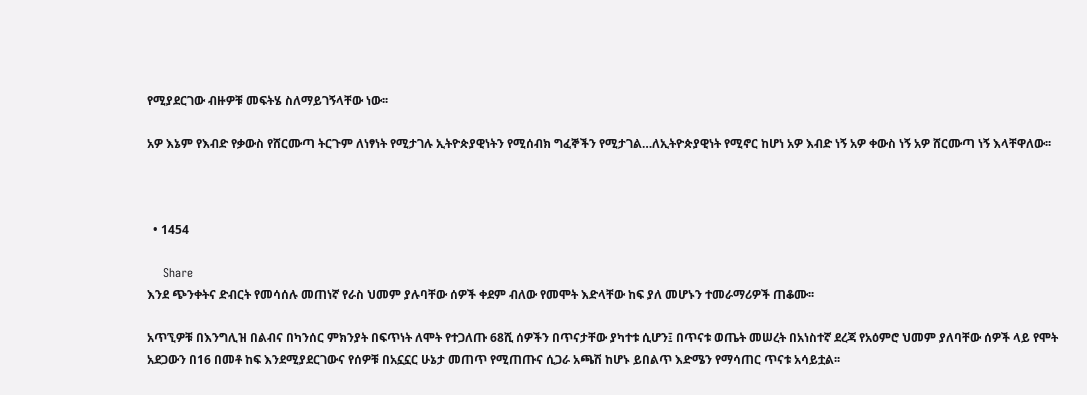የሚያደርገው ብዙዎቹ መፍትሄ ስለማይገኝላቸው ነው፡፡

አዎ እኔም የእብድ የቃውስ የሸርሙጣ ትርጉም ለነፃነት የሚታገሉ ኢትዮጵያዊነትን የሚሰብክ ግፈኞችን የሚታገል…ለኢትዮጵያዊነት የሚኖር ከሆነ አዎ እብድ ነኝ አዎ ቀውስ ነኝ አዎ ሸርሙጣ ነኝ እላቸዋለው፡፡



  • 1454

    Share
እንደ ጭንቀትና ድብርት የመሳሰሉ መጠነኛ የራስ ህመም ያሉባቸው ሰዎች ቀደም ብለው የመሞት እድላቸው ከፍ ያለ መሆኑን ተመራማሪዎች ጠቆሙ፡፡

አጥኚዎቹ በእንግሊዝ በልብና በካንሰር ምክንያት በፍጥነት ለሞት የተጋለጡ 68ሺ ሰዎችን በጥናታቸው ያካተቱ ሲሆን፤ በጥናቱ ወጤት መሠረት በአነስተኛ ደረጃ የአዕምሮ ህመም ያለባቸው ሰዎች ላይ የሞት አደጋውን በ16 በመቶ ከፍ እንደሚያደርገውና የሰዎቹ በአኗኗር ሁኔታ መጠጥ የሚጠጡና ሲጋራ አጫሽ ከሆኑ ይበልጥ እድሜን የማሳጠር ጥናቱ አሳይቷል፡፡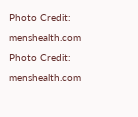Photo Credit: menshealth.com
Photo Credit: menshealth.com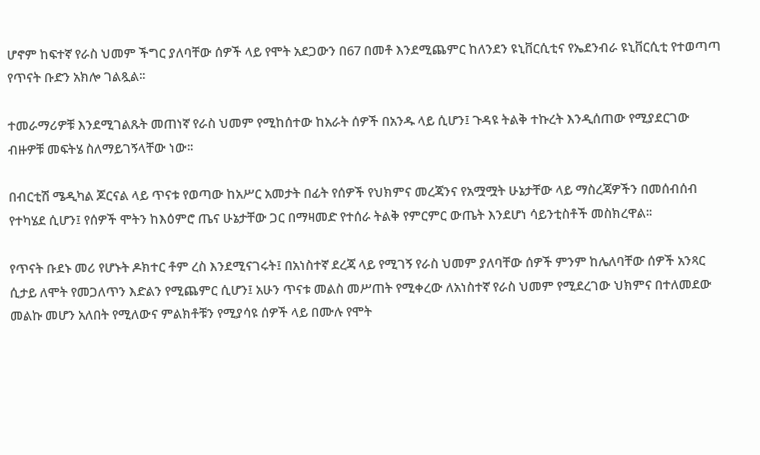ሆኖም ከፍተኛ የራስ ህመም ችግር ያለባቸው ሰዎች ላይ የሞት አደጋውን በ67 በመቶ እንደሚጨምር ከለንደን ዩኒቨርሲቲና የኤደንብራ ዩኒቨርሲቲ የተወጣጣ የጥናት ቡድን አክሎ ገልጿል፡፡

ተመራማሪዎቹ እንደሚገልጹት መጠነኛ የራስ ህመም የሚከሰተው ከአራት ሰዎች በአንዱ ላይ ሲሆን፤ ጉዳዩ ትልቅ ተኩረት እንዲሰጠው የሚያደርገው ብዙዎቹ መፍትሄ ስለማይገኝላቸው ነው፡፡

በብርቲሽ ሜዲካል ጆርናል ላይ ጥናቱ የወጣው ከአሥር አመታት በፊት የሰዎች የህክምና መረጃንና የአሟሟት ሁኔታቸው ላይ ማስረጃዎችን በመሰብሰብ የተካሄደ ሲሆን፤ የሰዎች ሞትን ከእዕምሮ ጤና ሁኔታቸው ጋር በማዛመድ የተሰራ ትልቅ የምርምር ውጤት እንደሆነ ሳይንቲስቶች መስክረዋል፡፡

የጥናት ቡደኑ መሪ የሆኑት ዶክተር ቶም ረስ እንደሚናገሩት፤ በአነስተኛ ደረጃ ላይ የሚገኝ የራስ ህመም ያለባቸው ሰዎች ምንም ከሌለባቸው ሰዎች አንጻር ሲታይ ለሞት የመጋለጥን እድልን የሚጨምር ሲሆን፤ አሁን ጥናቱ መልስ መሥጠት የሚቀረው ለአነስተኛ የራስ ህመም የሚደረገው ህክምና በተለመደው መልኩ መሆን አለበት የሚለውና ምልክቶቹን የሚያሳዩ ሰዎች ላይ በሙሉ የሞት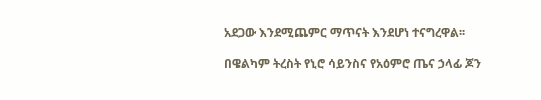አደጋው እንደሚጨምር ማጥናት እንደሆነ ተናግረዋል፡፡

በዌልካም ትረስት የኒሮ ሳይንስና የአዕምሮ ጤና ኃላፊ ጆን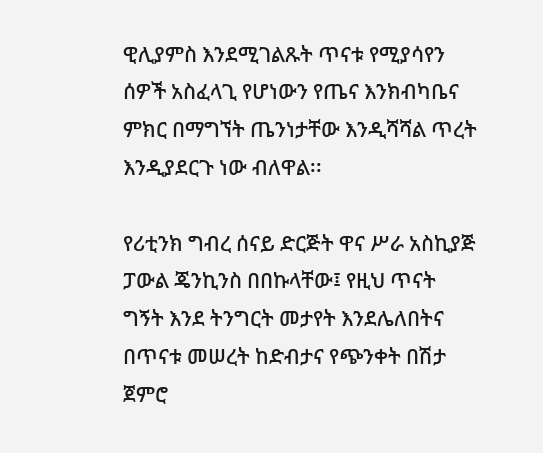ዊሊያምስ እንደሚገልጹት ጥናቱ የሚያሳየን ሰዎች አስፈላጊ የሆነውን የጤና እንክብካቤና ምክር በማግኘት ጤንነታቸው እንዲሻሻል ጥረት እንዲያደርጉ ነው ብለዋል፡፡

የሪቲንክ ግብረ ሰናይ ድርጅት ዋና ሥራ አስኪያጅ ፓውል ጄንኪንስ በበኩላቸው፤ የዚህ ጥናት ግኝት እንደ ትንግርት መታየት እንደሌለበትና በጥናቱ መሠረት ከድብታና የጭንቀት በሽታ ጀምሮ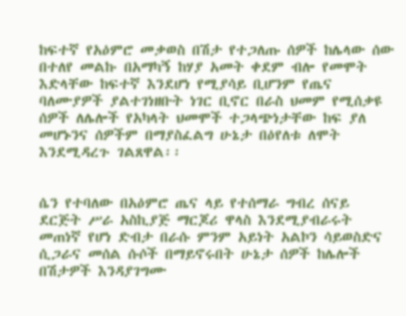ከፍተኛ የአዕምሮ መቃወስ በሽታ የተጋለጡ ሰዎች ከሌላው ሰው በተለየ መልኩ በአማካኝ ከሃያ አመት ቀደም ብሎ የመሞት እድላቸው ከፍተኛ እንደሆነ የሚያሳይ ቢሆንም የጤና ባለሙያዎች ያልተገነዘቡት ነገር ቢኖር በራስ ህመም የሚሰቃዩ ሰዎች ለሌሎች የአካላት ህመሞች ተጋላጭነታቸው ከፍ ያለ መሆኑንና ሰዎችም በማያስፈልግ ሁኔታ በዕየለቱ ለሞት እንደሚዳረጉ ገልጸዋል፡፡


ሴን የተባለው በአዕምሮ ጤና ላይ የተሰማራ ግብረ ሰናይ ደርጅት ሥራ አስኪያጅ ማርጆሪ ዋላስ እንደሚያብራሩት መጠነኛ የሆነ ድብታ በራሱ ምንም አይነት አልኮን ሳይወስድና ሲጋራና መሰል ሱሶች በማይኖሩበት ሁኔታ ሰዎች ከሌሎች በሽታዎች እንዳያገግሙ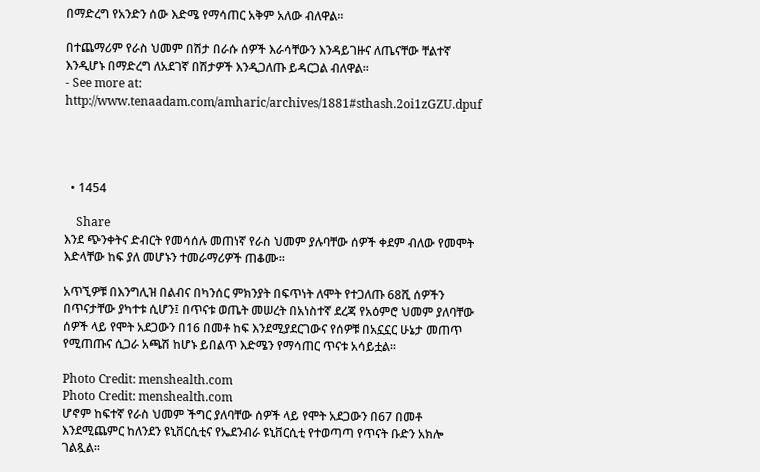በማድረግ የአንድን ሰው እድሜ የማሳጠር አቅም አለው ብለዋል፡፡

በተጨማሪም የራስ ህመም በሽታ በራሱ ሰዎች እራሳቸውን እንዳይገዙና ለጤናቸው ቸልተኛ እንዲሆኑ በማድረግ ለአደገኛ በሽታዎች እንዲጋለጡ ይዳርጋል ብለዋል፡፡
- See more at: http://www.tenaadam.com/amharic/archives/1881#sthash.2oi1zGZU.dpuf




  • 1454

    Share
እንደ ጭንቀትና ድብርት የመሳሰሉ መጠነኛ የራስ ህመም ያሉባቸው ሰዎች ቀደም ብለው የመሞት እድላቸው ከፍ ያለ መሆኑን ተመራማሪዎች ጠቆሙ፡፡

አጥኚዎቹ በእንግሊዝ በልብና በካንሰር ምክንያት በፍጥነት ለሞት የተጋለጡ 68ሺ ሰዎችን በጥናታቸው ያካተቱ ሲሆን፤ በጥናቱ ወጤት መሠረት በአነስተኛ ደረጃ የአዕምሮ ህመም ያለባቸው ሰዎች ላይ የሞት አደጋውን በ16 በመቶ ከፍ እንደሚያደርገውና የሰዎቹ በአኗኗር ሁኔታ መጠጥ የሚጠጡና ሲጋራ አጫሽ ከሆኑ ይበልጥ እድሜን የማሳጠር ጥናቱ አሳይቷል፡፡

Photo Credit: menshealth.com
Photo Credit: menshealth.com
ሆኖም ከፍተኛ የራስ ህመም ችግር ያለባቸው ሰዎች ላይ የሞት አደጋውን በ67 በመቶ እንደሚጨምር ከለንደን ዩኒቨርሲቲና የኤደንብራ ዩኒቨርሲቲ የተወጣጣ የጥናት ቡድን አክሎ ገልጿል፡፡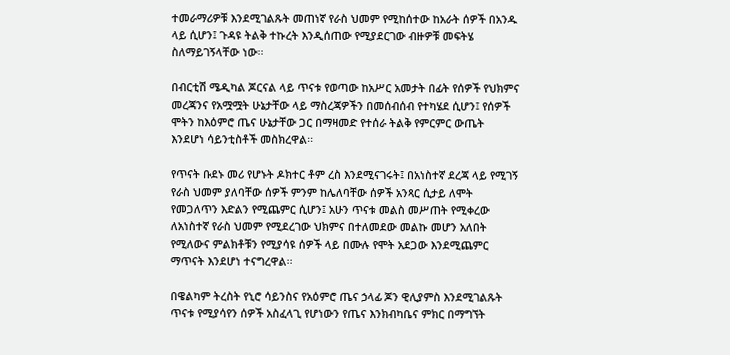ተመራማሪዎቹ እንደሚገልጹት መጠነኛ የራስ ህመም የሚከሰተው ከአራት ሰዎች በአንዱ ላይ ሲሆን፤ ጉዳዩ ትልቅ ተኩረት እንዲሰጠው የሚያደርገው ብዙዎቹ መፍትሄ ስለማይገኝላቸው ነው፡፡

በብርቲሽ ሜዲካል ጆርናል ላይ ጥናቱ የወጣው ከአሥር አመታት በፊት የሰዎች የህክምና መረጃንና የአሟሟት ሁኔታቸው ላይ ማስረጃዎችን በመሰብሰብ የተካሄደ ሲሆን፤ የሰዎች ሞትን ከእዕምሮ ጤና ሁኔታቸው ጋር በማዛመድ የተሰራ ትልቅ የምርምር ውጤት እንደሆነ ሳይንቲስቶች መስክረዋል፡፡

የጥናት ቡደኑ መሪ የሆኑት ዶክተር ቶም ረስ እንደሚናገሩት፤ በአነስተኛ ደረጃ ላይ የሚገኝ የራስ ህመም ያለባቸው ሰዎች ምንም ከሌለባቸው ሰዎች አንጻር ሲታይ ለሞት የመጋለጥን እድልን የሚጨምር ሲሆን፤ አሁን ጥናቱ መልስ መሥጠት የሚቀረው ለአነስተኛ የራስ ህመም የሚደረገው ህክምና በተለመደው መልኩ መሆን አለበት የሚለውና ምልክቶቹን የሚያሳዩ ሰዎች ላይ በሙሉ የሞት አደጋው እንደሚጨምር ማጥናት እንደሆነ ተናግረዋል፡፡

በዌልካም ትረስት የኒሮ ሳይንስና የአዕምሮ ጤና ኃላፊ ጆን ዊሊያምስ እንደሚገልጹት ጥናቱ የሚያሳየን ሰዎች አስፈላጊ የሆነውን የጤና እንክብካቤና ምክር በማግኘት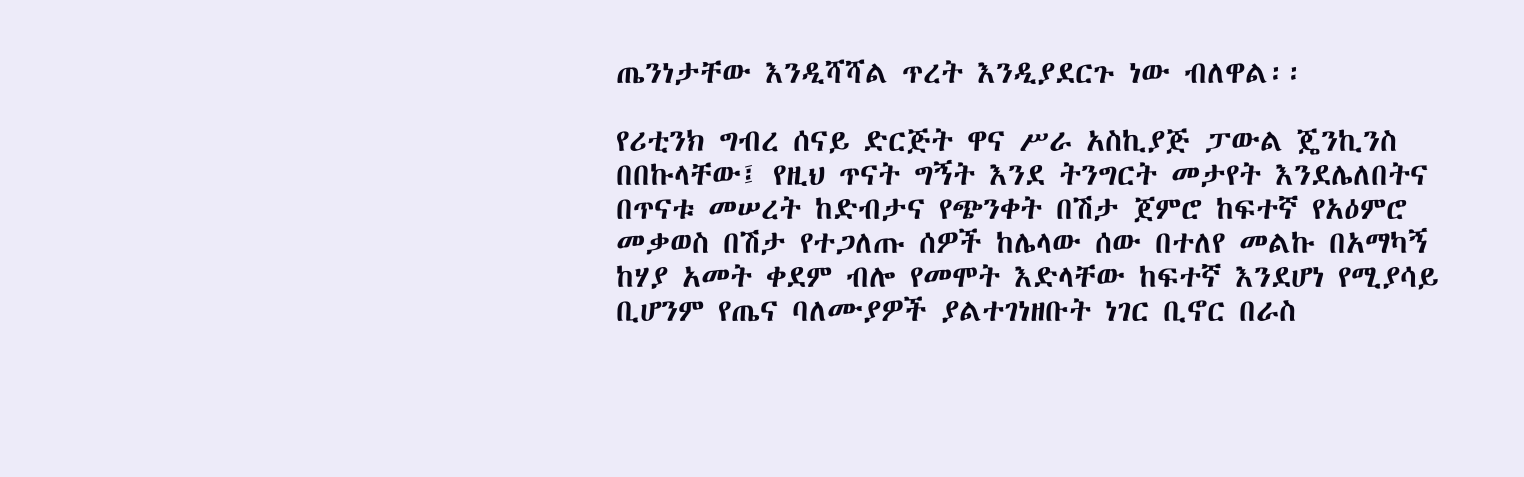ጤንነታቸው እንዲሻሻል ጥረት እንዲያደርጉ ነው ብለዋል፡፡

የሪቲንክ ግብረ ሰናይ ድርጅት ዋና ሥራ አስኪያጅ ፓውል ጄንኪንስ በበኩላቸው፤ የዚህ ጥናት ግኝት እንደ ትንግርት መታየት እንደሌለበትና በጥናቱ መሠረት ከድብታና የጭንቀት በሽታ ጀምሮ ከፍተኛ የአዕምሮ መቃወስ በሽታ የተጋለጡ ሰዎች ከሌላው ሰው በተለየ መልኩ በአማካኝ ከሃያ አመት ቀደም ብሎ የመሞት እድላቸው ከፍተኛ እንደሆነ የሚያሳይ ቢሆንም የጤና ባለሙያዎች ያልተገነዘቡት ነገር ቢኖር በራስ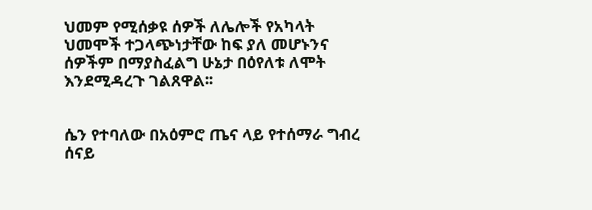ህመም የሚሰቃዩ ሰዎች ለሌሎች የአካላት ህመሞች ተጋላጭነታቸው ከፍ ያለ መሆኑንና ሰዎችም በማያስፈልግ ሁኔታ በዕየለቱ ለሞት እንደሚዳረጉ ገልጸዋል፡፡


ሴን የተባለው በአዕምሮ ጤና ላይ የተሰማራ ግብረ ሰናይ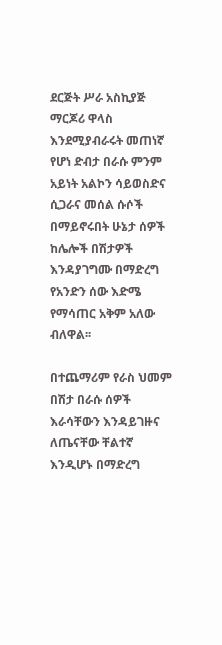ደርጅት ሥራ አስኪያጅ ማርጆሪ ዋላስ እንደሚያብራሩት መጠነኛ የሆነ ድብታ በራሱ ምንም አይነት አልኮን ሳይወስድና ሲጋራና መሰል ሱሶች በማይኖሩበት ሁኔታ ሰዎች ከሌሎች በሽታዎች እንዳያገግሙ በማድረግ የአንድን ሰው እድሜ የማሳጠር አቅም አለው ብለዋል፡፡

በተጨማሪም የራስ ህመም በሽታ በራሱ ሰዎች እራሳቸውን እንዳይገዙና ለጤናቸው ቸልተኛ እንዲሆኑ በማድረግ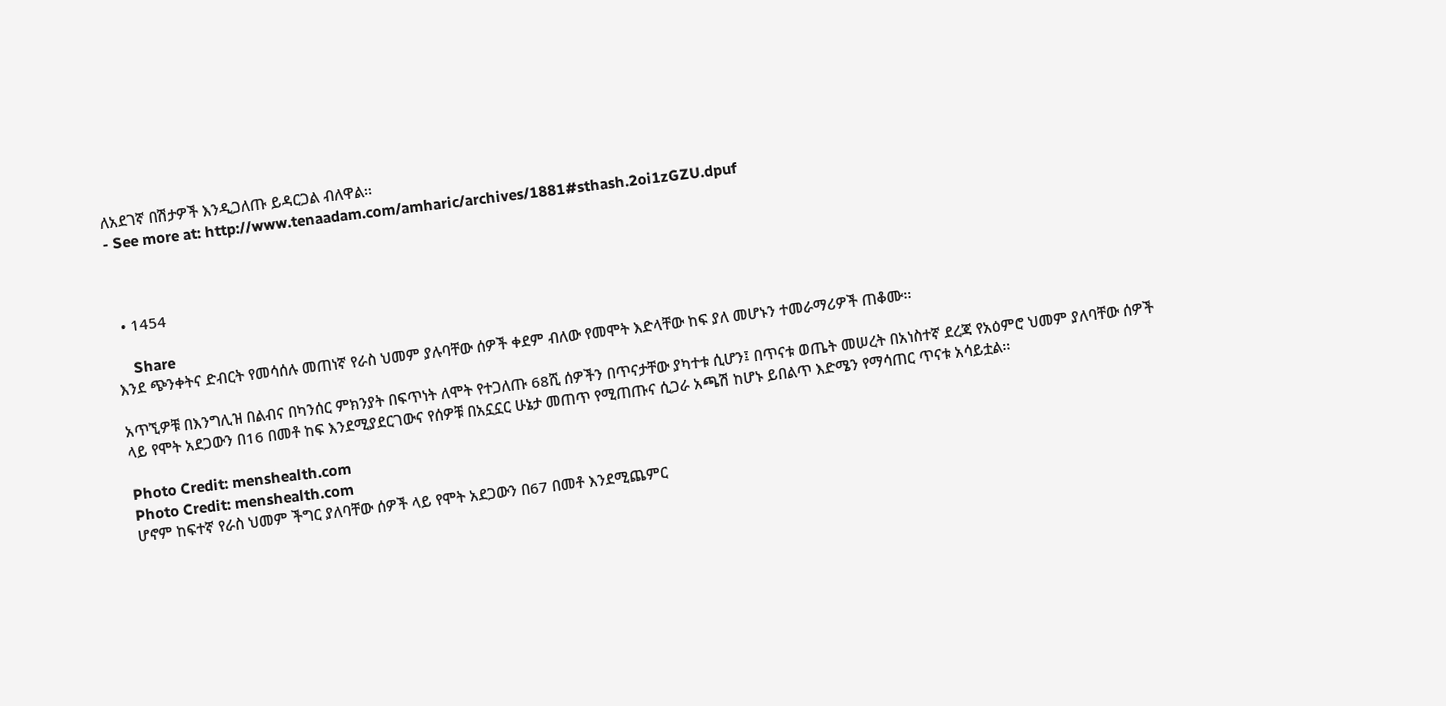ለአደገኛ በሽታዎች እንዲጋለጡ ይዳርጋል ብለዋል፡፡
- See more at: http://www.tenaadam.com/amharic/archives/1881#sthash.2oi1zGZU.dpuf



  • 1454

    Share
እንደ ጭንቀትና ድብርት የመሳሰሉ መጠነኛ የራስ ህመም ያሉባቸው ሰዎች ቀደም ብለው የመሞት እድላቸው ከፍ ያለ መሆኑን ተመራማሪዎች ጠቆሙ፡፡

አጥኚዎቹ በእንግሊዝ በልብና በካንሰር ምክንያት በፍጥነት ለሞት የተጋለጡ 68ሺ ሰዎችን በጥናታቸው ያካተቱ ሲሆን፤ በጥናቱ ወጤት መሠረት በአነስተኛ ደረጃ የአዕምሮ ህመም ያለባቸው ሰዎች ላይ የሞት አደጋውን በ16 በመቶ ከፍ እንደሚያደርገውና የሰዎቹ በአኗኗር ሁኔታ መጠጥ የሚጠጡና ሲጋራ አጫሽ ከሆኑ ይበልጥ እድሜን የማሳጠር ጥናቱ አሳይቷል፡፡

Photo Credit: menshealth.com
Photo Credit: menshealth.com
ሆኖም ከፍተኛ የራስ ህመም ችግር ያለባቸው ሰዎች ላይ የሞት አደጋውን በ67 በመቶ እንደሚጨምር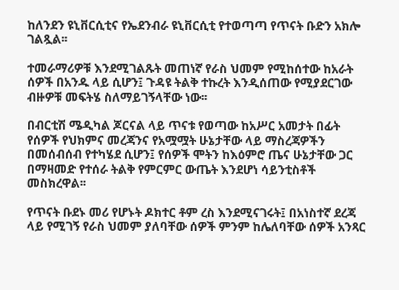ከለንደን ዩኒቨርሲቲና የኤደንብራ ዩኒቨርሲቲ የተወጣጣ የጥናት ቡድን አክሎ ገልጿል፡፡

ተመራማሪዎቹ እንደሚገልጹት መጠነኛ የራስ ህመም የሚከሰተው ከአራት ሰዎች በአንዱ ላይ ሲሆን፤ ጉዳዩ ትልቅ ተኩረት እንዲሰጠው የሚያደርገው ብዙዎቹ መፍትሄ ስለማይገኝላቸው ነው፡፡

በብርቲሽ ሜዲካል ጆርናል ላይ ጥናቱ የወጣው ከአሥር አመታት በፊት የሰዎች የህክምና መረጃንና የአሟሟት ሁኔታቸው ላይ ማስረጃዎችን በመሰብሰብ የተካሄደ ሲሆን፤ የሰዎች ሞትን ከእዕምሮ ጤና ሁኔታቸው ጋር በማዛመድ የተሰራ ትልቅ የምርምር ውጤት እንደሆነ ሳይንቲስቶች መስክረዋል፡፡

የጥናት ቡደኑ መሪ የሆኑት ዶክተር ቶም ረስ እንደሚናገሩት፤ በአነስተኛ ደረጃ ላይ የሚገኝ የራስ ህመም ያለባቸው ሰዎች ምንም ከሌለባቸው ሰዎች አንጻር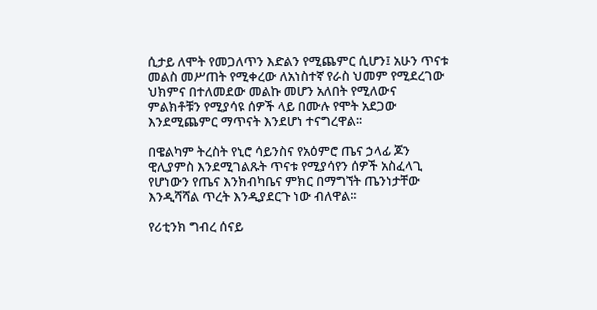ሲታይ ለሞት የመጋለጥን እድልን የሚጨምር ሲሆን፤ አሁን ጥናቱ መልስ መሥጠት የሚቀረው ለአነስተኛ የራስ ህመም የሚደረገው ህክምና በተለመደው መልኩ መሆን አለበት የሚለውና ምልክቶቹን የሚያሳዩ ሰዎች ላይ በሙሉ የሞት አደጋው እንደሚጨምር ማጥናት እንደሆነ ተናግረዋል፡፡

በዌልካም ትረስት የኒሮ ሳይንስና የአዕምሮ ጤና ኃላፊ ጆን ዊሊያምስ እንደሚገልጹት ጥናቱ የሚያሳየን ሰዎች አስፈላጊ የሆነውን የጤና እንክብካቤና ምክር በማግኘት ጤንነታቸው እንዲሻሻል ጥረት እንዲያደርጉ ነው ብለዋል፡፡

የሪቲንክ ግብረ ሰናይ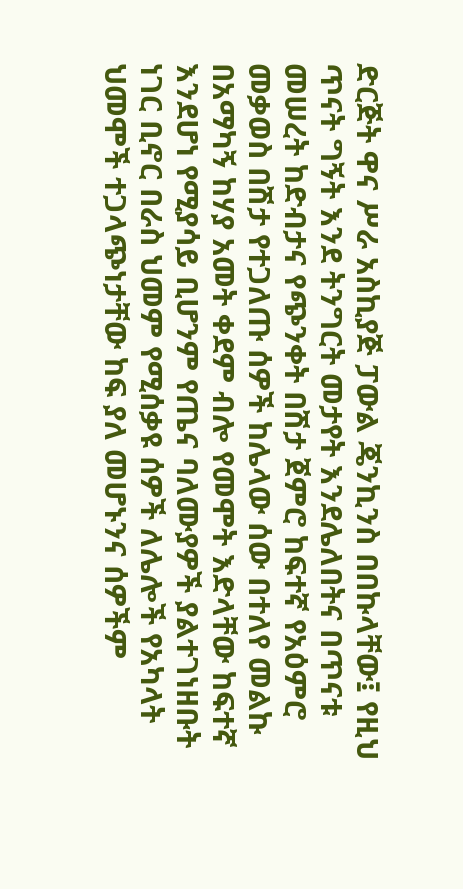ድርጅት ዋና ሥራ አስኪያጅ ፓውል ጄንኪንስ በበኩላቸው፤ የዚህ ጥናት ግኝት እንደ ትንግርት መታየት እንደሌለበትና በጥናቱ መሠረት ከድብታና የጭንቀት በሽታ ጀምሮ ከፍተኛ የአዕምሮ መቃወስ በሽታ የተጋለጡ ሰዎች ከሌላው ሰው በተለየ መልኩ በአማካኝ ከሃያ አመት ቀደም ብሎ የመሞት እድላቸው ከፍተኛ እንደሆነ የሚያሳይ ቢሆንም የጤና ባለሙያዎች ያልተገነዘቡት ነገር ቢኖር በራስ ህመም የሚሰቃዩ ሰዎች ለሌሎች የአካላት ህመሞች ተጋላጭነታቸው ከፍ ያለ መሆኑንና ሰዎችም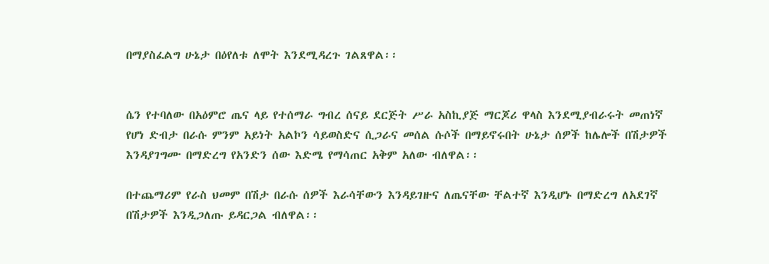በማያስፈልግ ሁኔታ በዕየለቱ ለሞት እንደሚዳረጉ ገልጸዋል፡፡


ሴን የተባለው በአዕምሮ ጤና ላይ የተሰማራ ግብረ ሰናይ ደርጅት ሥራ አስኪያጅ ማርጆሪ ዋላስ እንደሚያብራሩት መጠነኛ የሆነ ድብታ በራሱ ምንም አይነት አልኮን ሳይወስድና ሲጋራና መሰል ሱሶች በማይኖሩበት ሁኔታ ሰዎች ከሌሎች በሽታዎች እንዳያገግሙ በማድረግ የአንድን ሰው እድሜ የማሳጠር አቅም አለው ብለዋል፡፡

በተጨማሪም የራስ ህመም በሽታ በራሱ ሰዎች እራሳቸውን እንዳይገዙና ለጤናቸው ቸልተኛ እንዲሆኑ በማድረግ ለአደገኛ በሽታዎች እንዲጋለጡ ይዳርጋል ብለዋል፡፡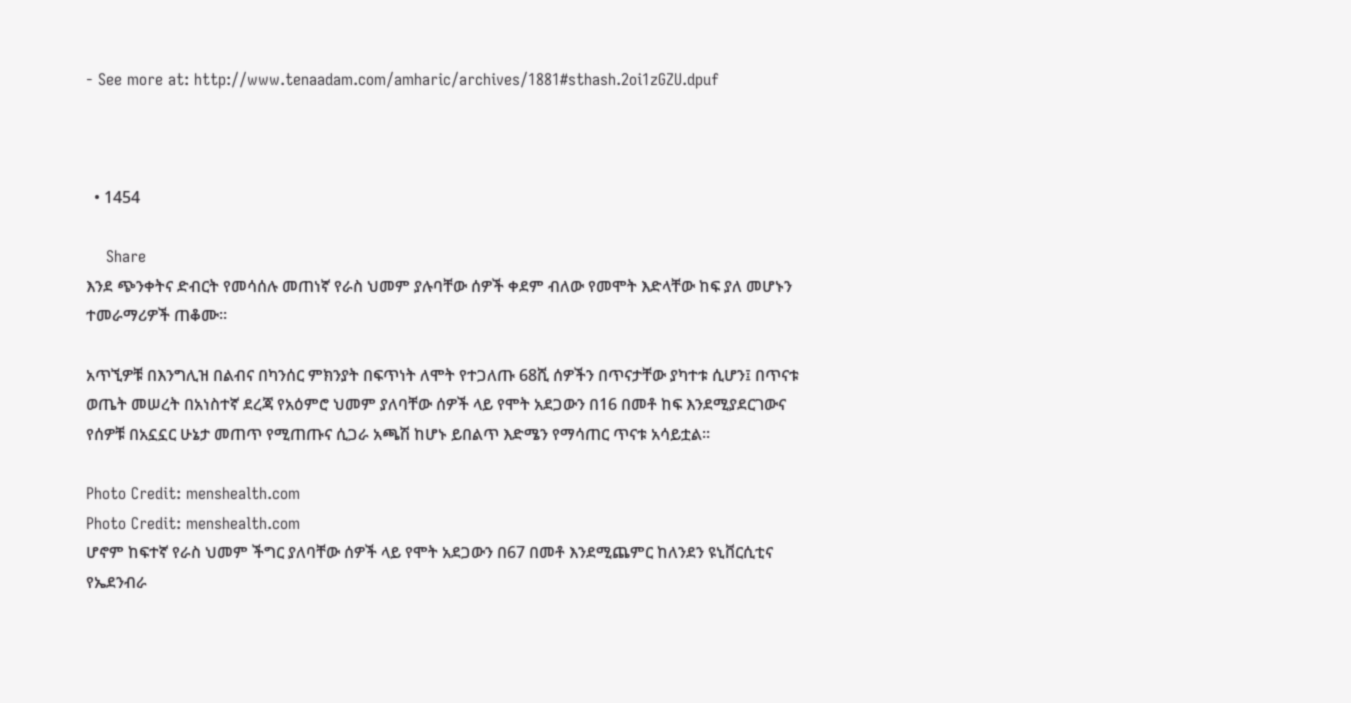- See more at: http://www.tenaadam.com/amharic/archives/1881#sthash.2oi1zGZU.dpuf



  • 1454

    Share
እንደ ጭንቀትና ድብርት የመሳሰሉ መጠነኛ የራስ ህመም ያሉባቸው ሰዎች ቀደም ብለው የመሞት እድላቸው ከፍ ያለ መሆኑን ተመራማሪዎች ጠቆሙ፡፡

አጥኚዎቹ በእንግሊዝ በልብና በካንሰር ምክንያት በፍጥነት ለሞት የተጋለጡ 68ሺ ሰዎችን በጥናታቸው ያካተቱ ሲሆን፤ በጥናቱ ወጤት መሠረት በአነስተኛ ደረጃ የአዕምሮ ህመም ያለባቸው ሰዎች ላይ የሞት አደጋውን በ16 በመቶ ከፍ እንደሚያደርገውና የሰዎቹ በአኗኗር ሁኔታ መጠጥ የሚጠጡና ሲጋራ አጫሽ ከሆኑ ይበልጥ እድሜን የማሳጠር ጥናቱ አሳይቷል፡፡

Photo Credit: menshealth.com
Photo Credit: menshealth.com
ሆኖም ከፍተኛ የራስ ህመም ችግር ያለባቸው ሰዎች ላይ የሞት አደጋውን በ67 በመቶ እንደሚጨምር ከለንደን ዩኒቨርሲቲና የኤደንብራ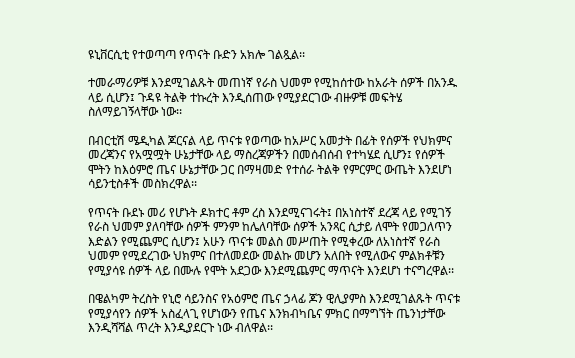ዩኒቨርሲቲ የተወጣጣ የጥናት ቡድን አክሎ ገልጿል፡፡

ተመራማሪዎቹ እንደሚገልጹት መጠነኛ የራስ ህመም የሚከሰተው ከአራት ሰዎች በአንዱ ላይ ሲሆን፤ ጉዳዩ ትልቅ ተኩረት እንዲሰጠው የሚያደርገው ብዙዎቹ መፍትሄ ስለማይገኝላቸው ነው፡፡

በብርቲሽ ሜዲካል ጆርናል ላይ ጥናቱ የወጣው ከአሥር አመታት በፊት የሰዎች የህክምና መረጃንና የአሟሟት ሁኔታቸው ላይ ማስረጃዎችን በመሰብሰብ የተካሄደ ሲሆን፤ የሰዎች ሞትን ከእዕምሮ ጤና ሁኔታቸው ጋር በማዛመድ የተሰራ ትልቅ የምርምር ውጤት እንደሆነ ሳይንቲስቶች መስክረዋል፡፡

የጥናት ቡደኑ መሪ የሆኑት ዶክተር ቶም ረስ እንደሚናገሩት፤ በአነስተኛ ደረጃ ላይ የሚገኝ የራስ ህመም ያለባቸው ሰዎች ምንም ከሌለባቸው ሰዎች አንጻር ሲታይ ለሞት የመጋለጥን እድልን የሚጨምር ሲሆን፤ አሁን ጥናቱ መልስ መሥጠት የሚቀረው ለአነስተኛ የራስ ህመም የሚደረገው ህክምና በተለመደው መልኩ መሆን አለበት የሚለውና ምልክቶቹን የሚያሳዩ ሰዎች ላይ በሙሉ የሞት አደጋው እንደሚጨምር ማጥናት እንደሆነ ተናግረዋል፡፡

በዌልካም ትረስት የኒሮ ሳይንስና የአዕምሮ ጤና ኃላፊ ጆን ዊሊያምስ እንደሚገልጹት ጥናቱ የሚያሳየን ሰዎች አስፈላጊ የሆነውን የጤና እንክብካቤና ምክር በማግኘት ጤንነታቸው እንዲሻሻል ጥረት እንዲያደርጉ ነው ብለዋል፡፡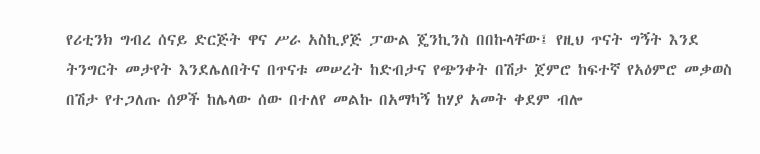የሪቲንክ ግብረ ሰናይ ድርጅት ዋና ሥራ አስኪያጅ ፓውል ጄንኪንስ በበኩላቸው፤ የዚህ ጥናት ግኝት እንደ ትንግርት መታየት እንደሌለበትና በጥናቱ መሠረት ከድብታና የጭንቀት በሽታ ጀምሮ ከፍተኛ የአዕምሮ መቃወስ በሽታ የተጋለጡ ሰዎች ከሌላው ሰው በተለየ መልኩ በአማካኝ ከሃያ አመት ቀደም ብሎ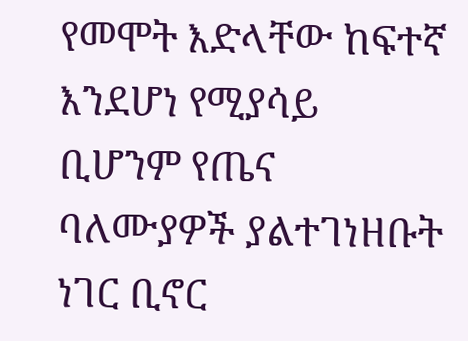የመሞት እድላቸው ከፍተኛ እንደሆነ የሚያሳይ ቢሆንም የጤና ባለሙያዎች ያልተገነዘቡት ነገር ቢኖር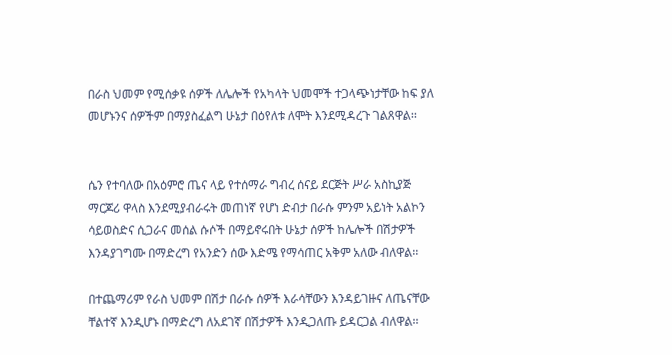በራስ ህመም የሚሰቃዩ ሰዎች ለሌሎች የአካላት ህመሞች ተጋላጭነታቸው ከፍ ያለ መሆኑንና ሰዎችም በማያስፈልግ ሁኔታ በዕየለቱ ለሞት እንደሚዳረጉ ገልጸዋል፡፡


ሴን የተባለው በአዕምሮ ጤና ላይ የተሰማራ ግብረ ሰናይ ደርጅት ሥራ አስኪያጅ ማርጆሪ ዋላስ እንደሚያብራሩት መጠነኛ የሆነ ድብታ በራሱ ምንም አይነት አልኮን ሳይወስድና ሲጋራና መሰል ሱሶች በማይኖሩበት ሁኔታ ሰዎች ከሌሎች በሽታዎች እንዳያገግሙ በማድረግ የአንድን ሰው እድሜ የማሳጠር አቅም አለው ብለዋል፡፡

በተጨማሪም የራስ ህመም በሽታ በራሱ ሰዎች እራሳቸውን እንዳይገዙና ለጤናቸው ቸልተኛ እንዲሆኑ በማድረግ ለአደገኛ በሽታዎች እንዲጋለጡ ይዳርጋል ብለዋል፡፡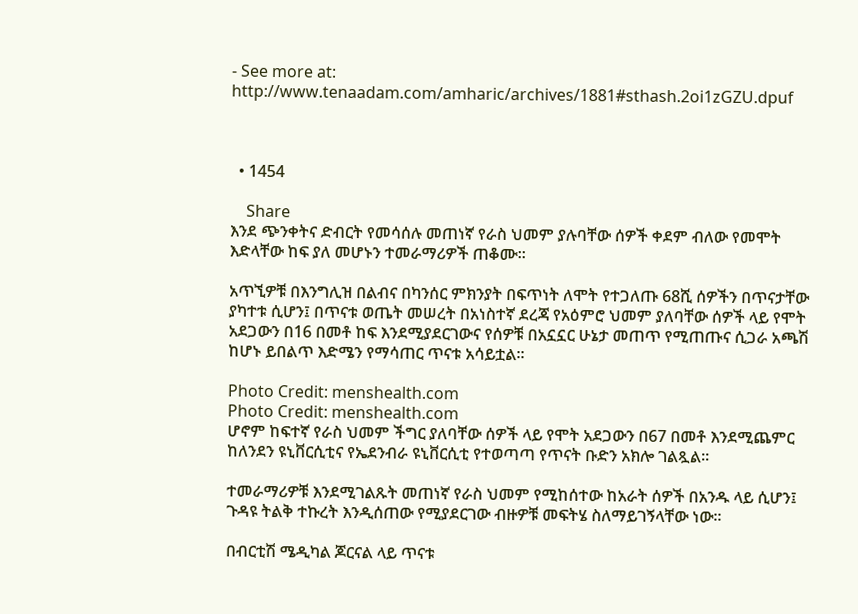- See more at: http://www.tenaadam.com/amharic/archives/1881#sthash.2oi1zGZU.dpuf



  • 1454

    Share
እንደ ጭንቀትና ድብርት የመሳሰሉ መጠነኛ የራስ ህመም ያሉባቸው ሰዎች ቀደም ብለው የመሞት እድላቸው ከፍ ያለ መሆኑን ተመራማሪዎች ጠቆሙ፡፡

አጥኚዎቹ በእንግሊዝ በልብና በካንሰር ምክንያት በፍጥነት ለሞት የተጋለጡ 68ሺ ሰዎችን በጥናታቸው ያካተቱ ሲሆን፤ በጥናቱ ወጤት መሠረት በአነስተኛ ደረጃ የአዕምሮ ህመም ያለባቸው ሰዎች ላይ የሞት አደጋውን በ16 በመቶ ከፍ እንደሚያደርገውና የሰዎቹ በአኗኗር ሁኔታ መጠጥ የሚጠጡና ሲጋራ አጫሽ ከሆኑ ይበልጥ እድሜን የማሳጠር ጥናቱ አሳይቷል፡፡

Photo Credit: menshealth.com
Photo Credit: menshealth.com
ሆኖም ከፍተኛ የራስ ህመም ችግር ያለባቸው ሰዎች ላይ የሞት አደጋውን በ67 በመቶ እንደሚጨምር ከለንደን ዩኒቨርሲቲና የኤደንብራ ዩኒቨርሲቲ የተወጣጣ የጥናት ቡድን አክሎ ገልጿል፡፡

ተመራማሪዎቹ እንደሚገልጹት መጠነኛ የራስ ህመም የሚከሰተው ከአራት ሰዎች በአንዱ ላይ ሲሆን፤ ጉዳዩ ትልቅ ተኩረት እንዲሰጠው የሚያደርገው ብዙዎቹ መፍትሄ ስለማይገኝላቸው ነው፡፡

በብርቲሽ ሜዲካል ጆርናል ላይ ጥናቱ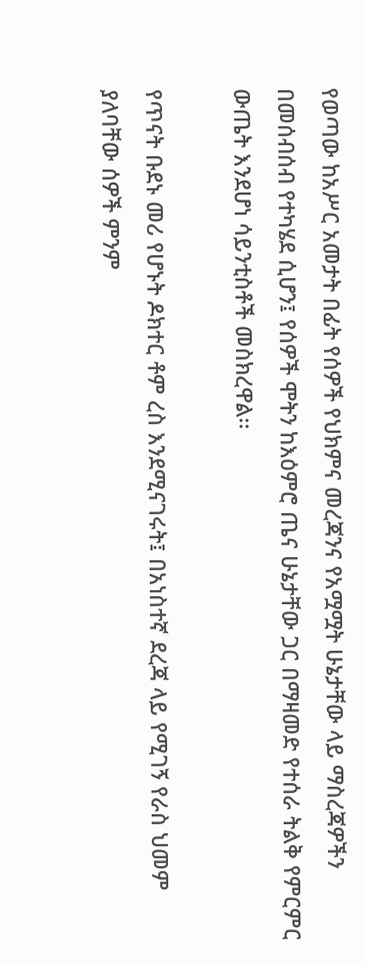የወጣው ከአሥር አመታት በፊት የሰዎች የህክምና መረጃንና የአሟሟት ሁኔታቸው ላይ ማስረጃዎችን በመሰብሰብ የተካሄደ ሲሆን፤ የሰዎች ሞትን ከእዕምሮ ጤና ሁኔታቸው ጋር በማዛመድ የተሰራ ትልቅ የምርምር ውጤት እንደሆነ ሳይንቲስቶች መስክረዋል፡፡

የጥናት ቡደኑ መሪ የሆኑት ዶክተር ቶም ረስ እንደሚናገሩት፤ በአነስተኛ ደረጃ ላይ የሚገኝ የራስ ህመም ያለባቸው ሰዎች ምንም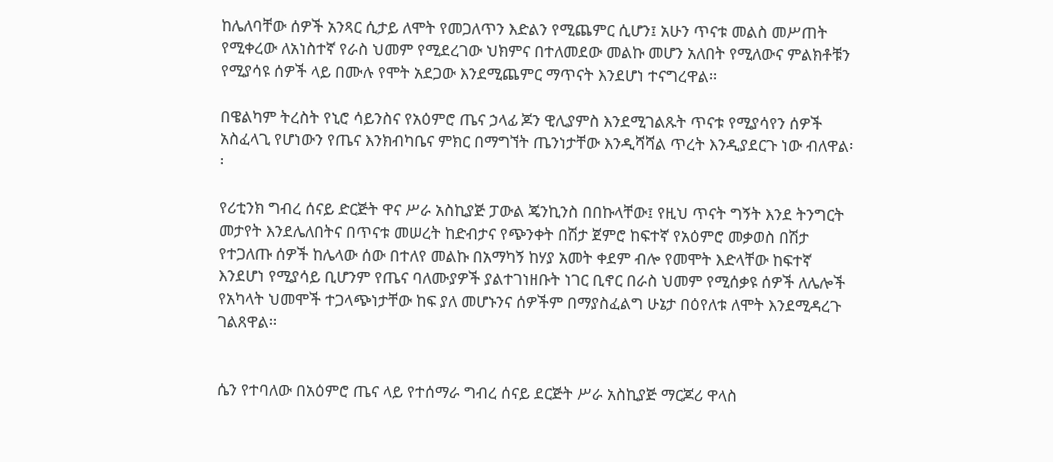ከሌለባቸው ሰዎች አንጻር ሲታይ ለሞት የመጋለጥን እድልን የሚጨምር ሲሆን፤ አሁን ጥናቱ መልስ መሥጠት የሚቀረው ለአነስተኛ የራስ ህመም የሚደረገው ህክምና በተለመደው መልኩ መሆን አለበት የሚለውና ምልክቶቹን የሚያሳዩ ሰዎች ላይ በሙሉ የሞት አደጋው እንደሚጨምር ማጥናት እንደሆነ ተናግረዋል፡፡

በዌልካም ትረስት የኒሮ ሳይንስና የአዕምሮ ጤና ኃላፊ ጆን ዊሊያምስ እንደሚገልጹት ጥናቱ የሚያሳየን ሰዎች አስፈላጊ የሆነውን የጤና እንክብካቤና ምክር በማግኘት ጤንነታቸው እንዲሻሻል ጥረት እንዲያደርጉ ነው ብለዋል፡፡

የሪቲንክ ግብረ ሰናይ ድርጅት ዋና ሥራ አስኪያጅ ፓውል ጄንኪንስ በበኩላቸው፤ የዚህ ጥናት ግኝት እንደ ትንግርት መታየት እንደሌለበትና በጥናቱ መሠረት ከድብታና የጭንቀት በሽታ ጀምሮ ከፍተኛ የአዕምሮ መቃወስ በሽታ የተጋለጡ ሰዎች ከሌላው ሰው በተለየ መልኩ በአማካኝ ከሃያ አመት ቀደም ብሎ የመሞት እድላቸው ከፍተኛ እንደሆነ የሚያሳይ ቢሆንም የጤና ባለሙያዎች ያልተገነዘቡት ነገር ቢኖር በራስ ህመም የሚሰቃዩ ሰዎች ለሌሎች የአካላት ህመሞች ተጋላጭነታቸው ከፍ ያለ መሆኑንና ሰዎችም በማያስፈልግ ሁኔታ በዕየለቱ ለሞት እንደሚዳረጉ ገልጸዋል፡፡


ሴን የተባለው በአዕምሮ ጤና ላይ የተሰማራ ግብረ ሰናይ ደርጅት ሥራ አስኪያጅ ማርጆሪ ዋላስ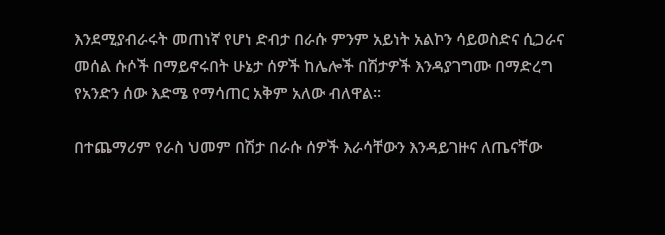እንደሚያብራሩት መጠነኛ የሆነ ድብታ በራሱ ምንም አይነት አልኮን ሳይወስድና ሲጋራና መሰል ሱሶች በማይኖሩበት ሁኔታ ሰዎች ከሌሎች በሽታዎች እንዳያገግሙ በማድረግ የአንድን ሰው እድሜ የማሳጠር አቅም አለው ብለዋል፡፡

በተጨማሪም የራስ ህመም በሽታ በራሱ ሰዎች እራሳቸውን እንዳይገዙና ለጤናቸው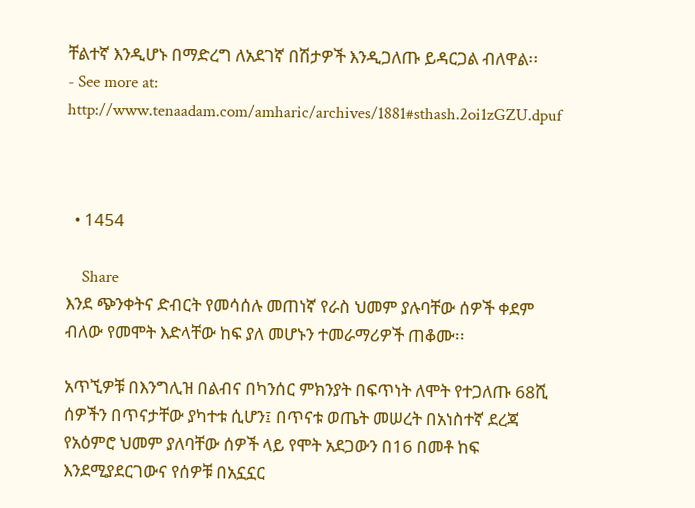ቸልተኛ እንዲሆኑ በማድረግ ለአደገኛ በሽታዎች እንዲጋለጡ ይዳርጋል ብለዋል፡፡
- See more at: http://www.tenaadam.com/amharic/archives/1881#sthash.2oi1zGZU.dpuf



  • 1454

    Share
እንደ ጭንቀትና ድብርት የመሳሰሉ መጠነኛ የራስ ህመም ያሉባቸው ሰዎች ቀደም ብለው የመሞት እድላቸው ከፍ ያለ መሆኑን ተመራማሪዎች ጠቆሙ፡፡

አጥኚዎቹ በእንግሊዝ በልብና በካንሰር ምክንያት በፍጥነት ለሞት የተጋለጡ 68ሺ ሰዎችን በጥናታቸው ያካተቱ ሲሆን፤ በጥናቱ ወጤት መሠረት በአነስተኛ ደረጃ የአዕምሮ ህመም ያለባቸው ሰዎች ላይ የሞት አደጋውን በ16 በመቶ ከፍ እንደሚያደርገውና የሰዎቹ በአኗኗር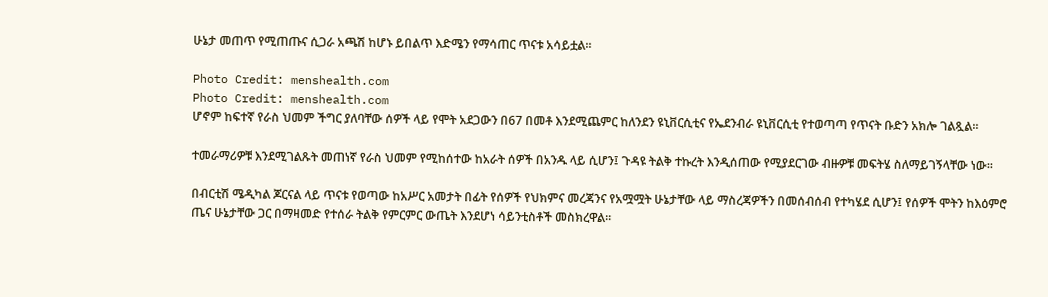ሁኔታ መጠጥ የሚጠጡና ሲጋራ አጫሽ ከሆኑ ይበልጥ እድሜን የማሳጠር ጥናቱ አሳይቷል፡፡

Photo Credit: menshealth.com
Photo Credit: menshealth.com
ሆኖም ከፍተኛ የራስ ህመም ችግር ያለባቸው ሰዎች ላይ የሞት አደጋውን በ67 በመቶ እንደሚጨምር ከለንደን ዩኒቨርሲቲና የኤደንብራ ዩኒቨርሲቲ የተወጣጣ የጥናት ቡድን አክሎ ገልጿል፡፡

ተመራማሪዎቹ እንደሚገልጹት መጠነኛ የራስ ህመም የሚከሰተው ከአራት ሰዎች በአንዱ ላይ ሲሆን፤ ጉዳዩ ትልቅ ተኩረት እንዲሰጠው የሚያደርገው ብዙዎቹ መፍትሄ ስለማይገኝላቸው ነው፡፡

በብርቲሽ ሜዲካል ጆርናል ላይ ጥናቱ የወጣው ከአሥር አመታት በፊት የሰዎች የህክምና መረጃንና የአሟሟት ሁኔታቸው ላይ ማስረጃዎችን በመሰብሰብ የተካሄደ ሲሆን፤ የሰዎች ሞትን ከእዕምሮ ጤና ሁኔታቸው ጋር በማዛመድ የተሰራ ትልቅ የምርምር ውጤት እንደሆነ ሳይንቲስቶች መስክረዋል፡፡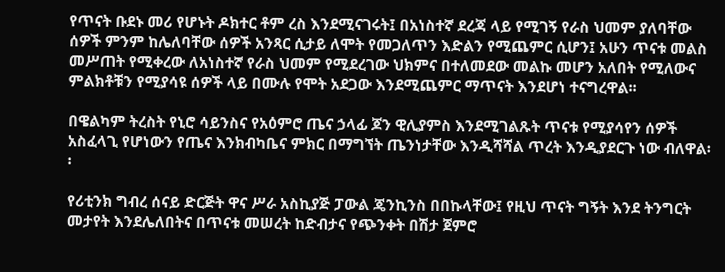የጥናት ቡደኑ መሪ የሆኑት ዶክተር ቶም ረስ እንደሚናገሩት፤ በአነስተኛ ደረጃ ላይ የሚገኝ የራስ ህመም ያለባቸው ሰዎች ምንም ከሌለባቸው ሰዎች አንጻር ሲታይ ለሞት የመጋለጥን እድልን የሚጨምር ሲሆን፤ አሁን ጥናቱ መልስ መሥጠት የሚቀረው ለአነስተኛ የራስ ህመም የሚደረገው ህክምና በተለመደው መልኩ መሆን አለበት የሚለውና ምልክቶቹን የሚያሳዩ ሰዎች ላይ በሙሉ የሞት አደጋው እንደሚጨምር ማጥናት እንደሆነ ተናግረዋል፡፡

በዌልካም ትረስት የኒሮ ሳይንስና የአዕምሮ ጤና ኃላፊ ጆን ዊሊያምስ እንደሚገልጹት ጥናቱ የሚያሳየን ሰዎች አስፈላጊ የሆነውን የጤና እንክብካቤና ምክር በማግኘት ጤንነታቸው እንዲሻሻል ጥረት እንዲያደርጉ ነው ብለዋል፡፡

የሪቲንክ ግብረ ሰናይ ድርጅት ዋና ሥራ አስኪያጅ ፓውል ጄንኪንስ በበኩላቸው፤ የዚህ ጥናት ግኝት እንደ ትንግርት መታየት እንደሌለበትና በጥናቱ መሠረት ከድብታና የጭንቀት በሽታ ጀምሮ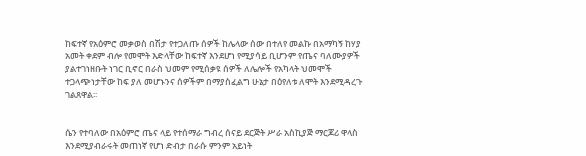ከፍተኛ የአዕምሮ መቃወስ በሽታ የተጋለጡ ሰዎች ከሌላው ሰው በተለየ መልኩ በአማካኝ ከሃያ አመት ቀደም ብሎ የመሞት እድላቸው ከፍተኛ እንደሆነ የሚያሳይ ቢሆንም የጤና ባለሙያዎች ያልተገነዘቡት ነገር ቢኖር በራስ ህመም የሚሰቃዩ ሰዎች ለሌሎች የአካላት ህመሞች ተጋላጭነታቸው ከፍ ያለ መሆኑንና ሰዎችም በማያስፈልግ ሁኔታ በዕየለቱ ለሞት እንደሚዳረጉ ገልጸዋል፡፡


ሴን የተባለው በአዕምሮ ጤና ላይ የተሰማራ ግብረ ሰናይ ደርጅት ሥራ አስኪያጅ ማርጆሪ ዋላስ እንደሚያብራሩት መጠነኛ የሆነ ድብታ በራሱ ምንም አይነት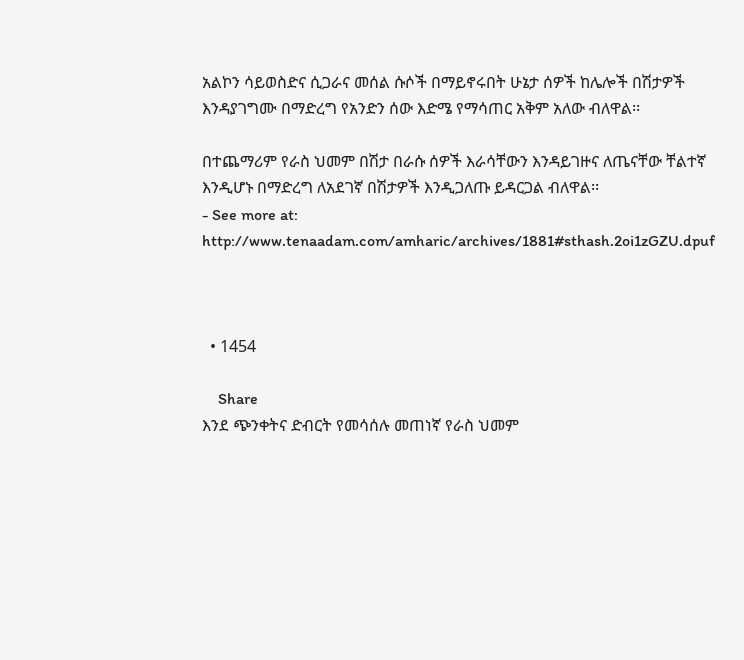አልኮን ሳይወስድና ሲጋራና መሰል ሱሶች በማይኖሩበት ሁኔታ ሰዎች ከሌሎች በሽታዎች እንዳያገግሙ በማድረግ የአንድን ሰው እድሜ የማሳጠር አቅም አለው ብለዋል፡፡

በተጨማሪም የራስ ህመም በሽታ በራሱ ሰዎች እራሳቸውን እንዳይገዙና ለጤናቸው ቸልተኛ እንዲሆኑ በማድረግ ለአደገኛ በሽታዎች እንዲጋለጡ ይዳርጋል ብለዋል፡፡
- See more at: http://www.tenaadam.com/amharic/archives/1881#sthash.2oi1zGZU.dpuf



  • 1454

    Share
እንደ ጭንቀትና ድብርት የመሳሰሉ መጠነኛ የራስ ህመም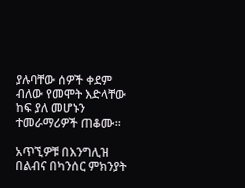ያሉባቸው ሰዎች ቀደም ብለው የመሞት እድላቸው ከፍ ያለ መሆኑን ተመራማሪዎች ጠቆሙ፡፡

አጥኚዎቹ በእንግሊዝ በልብና በካንሰር ምክንያት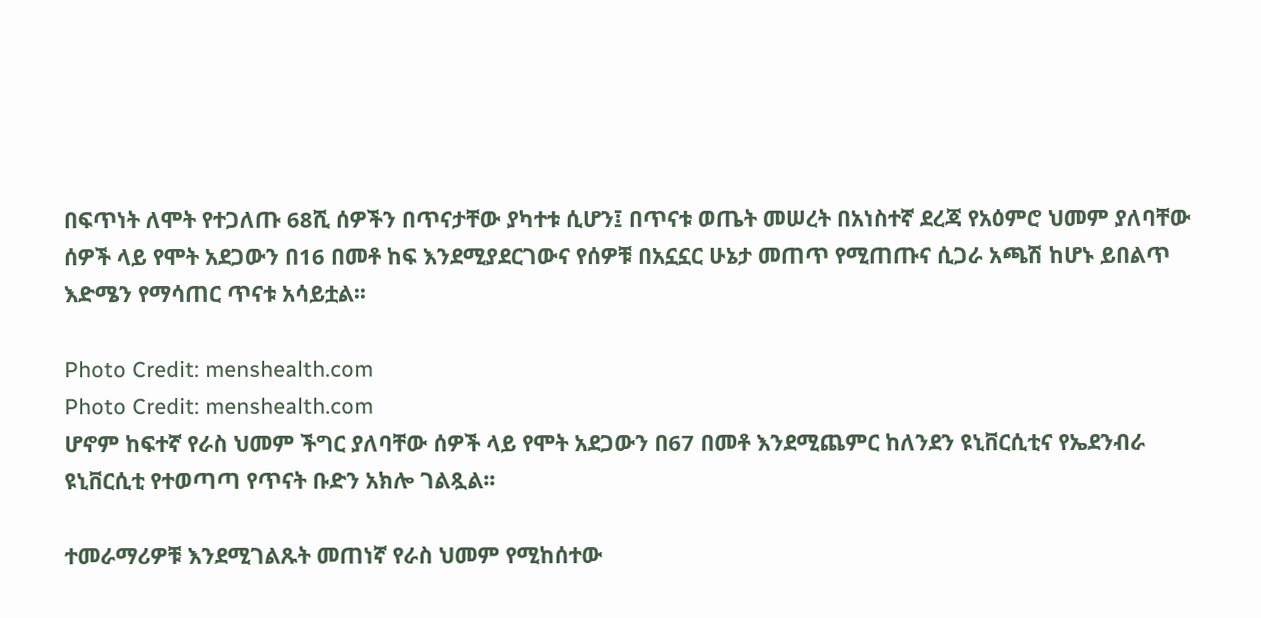በፍጥነት ለሞት የተጋለጡ 68ሺ ሰዎችን በጥናታቸው ያካተቱ ሲሆን፤ በጥናቱ ወጤት መሠረት በአነስተኛ ደረጃ የአዕምሮ ህመም ያለባቸው ሰዎች ላይ የሞት አደጋውን በ16 በመቶ ከፍ እንደሚያደርገውና የሰዎቹ በአኗኗር ሁኔታ መጠጥ የሚጠጡና ሲጋራ አጫሽ ከሆኑ ይበልጥ እድሜን የማሳጠር ጥናቱ አሳይቷል፡፡

Photo Credit: menshealth.com
Photo Credit: menshealth.com
ሆኖም ከፍተኛ የራስ ህመም ችግር ያለባቸው ሰዎች ላይ የሞት አደጋውን በ67 በመቶ እንደሚጨምር ከለንደን ዩኒቨርሲቲና የኤደንብራ ዩኒቨርሲቲ የተወጣጣ የጥናት ቡድን አክሎ ገልጿል፡፡

ተመራማሪዎቹ እንደሚገልጹት መጠነኛ የራስ ህመም የሚከሰተው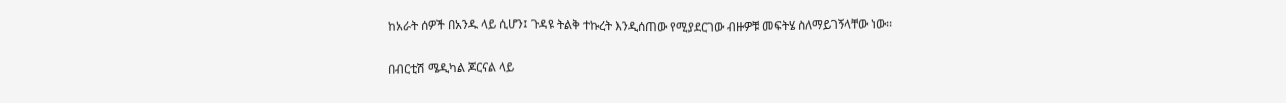ከአራት ሰዎች በአንዱ ላይ ሲሆን፤ ጉዳዩ ትልቅ ተኩረት እንዲሰጠው የሚያደርገው ብዙዎቹ መፍትሄ ስለማይገኝላቸው ነው፡፡

በብርቲሽ ሜዲካል ጆርናል ላይ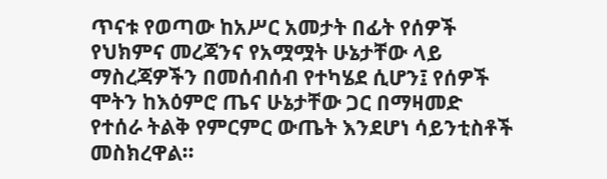ጥናቱ የወጣው ከአሥር አመታት በፊት የሰዎች የህክምና መረጃንና የአሟሟት ሁኔታቸው ላይ ማስረጃዎችን በመሰብሰብ የተካሄደ ሲሆን፤ የሰዎች ሞትን ከእዕምሮ ጤና ሁኔታቸው ጋር በማዛመድ የተሰራ ትልቅ የምርምር ውጤት እንደሆነ ሳይንቲስቶች መስክረዋል፡፡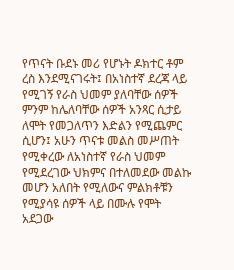የጥናት ቡደኑ መሪ የሆኑት ዶክተር ቶም ረስ እንደሚናገሩት፤ በአነስተኛ ደረጃ ላይ የሚገኝ የራስ ህመም ያለባቸው ሰዎች ምንም ከሌለባቸው ሰዎች አንጻር ሲታይ ለሞት የመጋለጥን እድልን የሚጨምር ሲሆን፤ አሁን ጥናቱ መልስ መሥጠት የሚቀረው ለአነስተኛ የራስ ህመም የሚደረገው ህክምና በተለመደው መልኩ መሆን አለበት የሚለውና ምልክቶቹን የሚያሳዩ ሰዎች ላይ በሙሉ የሞት አደጋው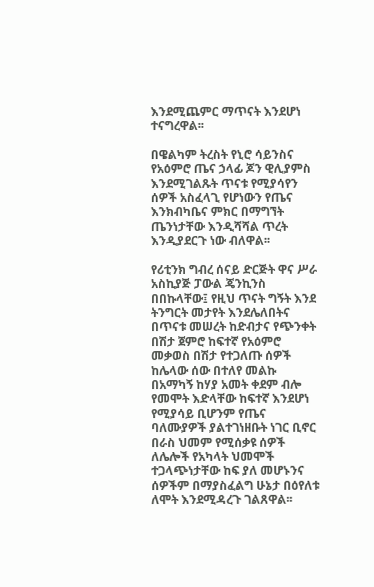እንደሚጨምር ማጥናት እንደሆነ ተናግረዋል፡፡

በዌልካም ትረስት የኒሮ ሳይንስና የአዕምሮ ጤና ኃላፊ ጆን ዊሊያምስ እንደሚገልጹት ጥናቱ የሚያሳየን ሰዎች አስፈላጊ የሆነውን የጤና እንክብካቤና ምክር በማግኘት ጤንነታቸው እንዲሻሻል ጥረት እንዲያደርጉ ነው ብለዋል፡፡

የሪቲንክ ግብረ ሰናይ ድርጅት ዋና ሥራ አስኪያጅ ፓውል ጄንኪንስ በበኩላቸው፤ የዚህ ጥናት ግኝት እንደ ትንግርት መታየት እንደሌለበትና በጥናቱ መሠረት ከድብታና የጭንቀት በሽታ ጀምሮ ከፍተኛ የአዕምሮ መቃወስ በሽታ የተጋለጡ ሰዎች ከሌላው ሰው በተለየ መልኩ በአማካኝ ከሃያ አመት ቀደም ብሎ የመሞት እድላቸው ከፍተኛ እንደሆነ የሚያሳይ ቢሆንም የጤና ባለሙያዎች ያልተገነዘቡት ነገር ቢኖር በራስ ህመም የሚሰቃዩ ሰዎች ለሌሎች የአካላት ህመሞች ተጋላጭነታቸው ከፍ ያለ መሆኑንና ሰዎችም በማያስፈልግ ሁኔታ በዕየለቱ ለሞት እንደሚዳረጉ ገልጸዋል፡፡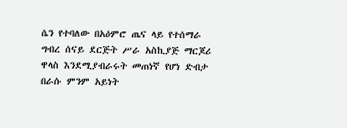ሴን የተባለው በአዕምሮ ጤና ላይ የተሰማራ ግብረ ሰናይ ደርጅት ሥራ አስኪያጅ ማርጆሪ ዋላስ እንደሚያብራሩት መጠነኛ የሆነ ድብታ በራሱ ምንም አይነት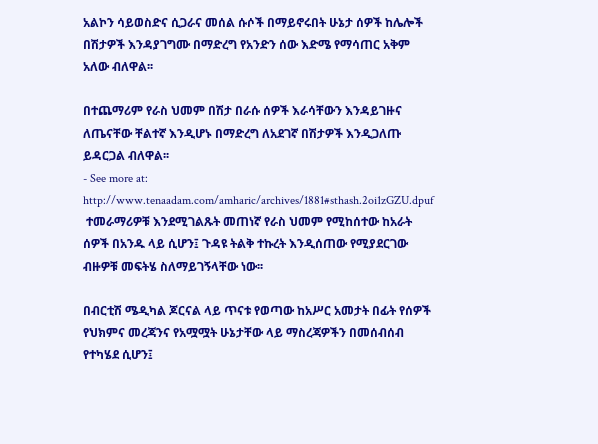አልኮን ሳይወስድና ሲጋራና መሰል ሱሶች በማይኖሩበት ሁኔታ ሰዎች ከሌሎች በሽታዎች እንዳያገግሙ በማድረግ የአንድን ሰው እድሜ የማሳጠር አቅም አለው ብለዋል፡፡

በተጨማሪም የራስ ህመም በሽታ በራሱ ሰዎች እራሳቸውን እንዳይገዙና ለጤናቸው ቸልተኛ እንዲሆኑ በማድረግ ለአደገኛ በሽታዎች እንዲጋለጡ ይዳርጋል ብለዋል፡፡
- See more at: http://www.tenaadam.com/amharic/archives/1881#sthash.2oi1zGZU.dpuf
 ተመራማሪዎቹ እንደሚገልጹት መጠነኛ የራስ ህመም የሚከሰተው ከአራት ሰዎች በአንዱ ላይ ሲሆን፤ ጉዳዩ ትልቅ ተኩረት እንዲሰጠው የሚያደርገው ብዙዎቹ መፍትሄ ስለማይገኝላቸው ነው፡፡

በብርቲሽ ሜዲካል ጆርናል ላይ ጥናቱ የወጣው ከአሥር አመታት በፊት የሰዎች የህክምና መረጃንና የአሟሟት ሁኔታቸው ላይ ማስረጃዎችን በመሰብሰብ የተካሄደ ሲሆን፤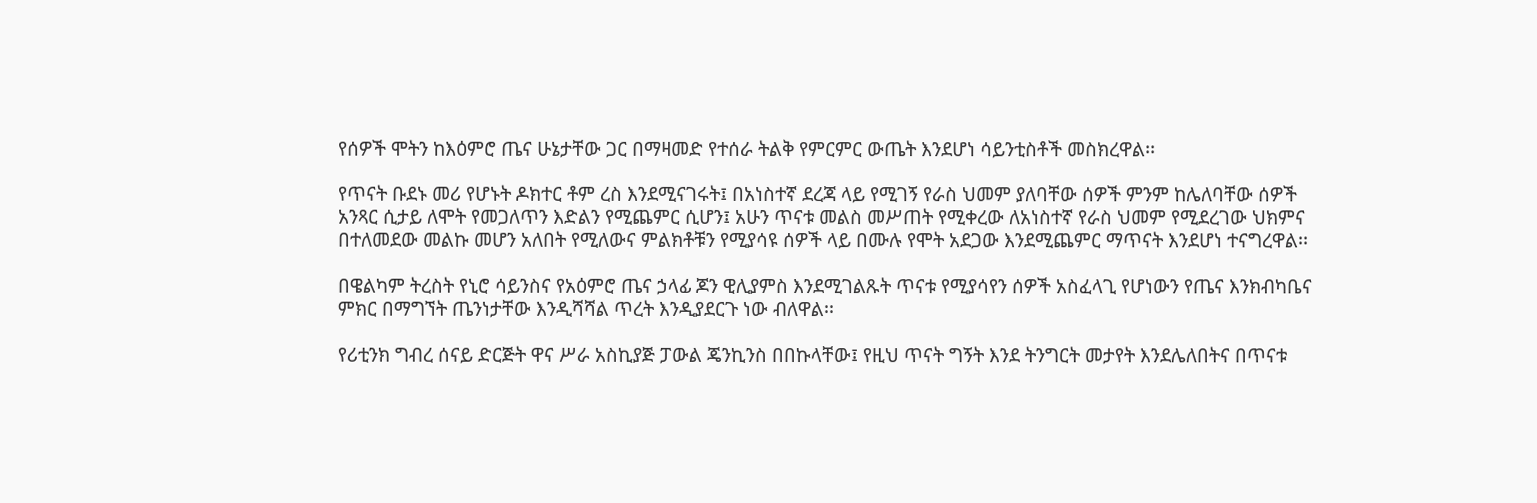የሰዎች ሞትን ከእዕምሮ ጤና ሁኔታቸው ጋር በማዛመድ የተሰራ ትልቅ የምርምር ውጤት እንደሆነ ሳይንቲስቶች መስክረዋል፡፡

የጥናት ቡደኑ መሪ የሆኑት ዶክተር ቶም ረስ እንደሚናገሩት፤ በአነስተኛ ደረጃ ላይ የሚገኝ የራስ ህመም ያለባቸው ሰዎች ምንም ከሌለባቸው ሰዎች አንጻር ሲታይ ለሞት የመጋለጥን እድልን የሚጨምር ሲሆን፤ አሁን ጥናቱ መልስ መሥጠት የሚቀረው ለአነስተኛ የራስ ህመም የሚደረገው ህክምና በተለመደው መልኩ መሆን አለበት የሚለውና ምልክቶቹን የሚያሳዩ ሰዎች ላይ በሙሉ የሞት አደጋው እንደሚጨምር ማጥናት እንደሆነ ተናግረዋል፡፡

በዌልካም ትረስት የኒሮ ሳይንስና የአዕምሮ ጤና ኃላፊ ጆን ዊሊያምስ እንደሚገልጹት ጥናቱ የሚያሳየን ሰዎች አስፈላጊ የሆነውን የጤና እንክብካቤና ምክር በማግኘት ጤንነታቸው እንዲሻሻል ጥረት እንዲያደርጉ ነው ብለዋል፡፡

የሪቲንክ ግብረ ሰናይ ድርጅት ዋና ሥራ አስኪያጅ ፓውል ጄንኪንስ በበኩላቸው፤ የዚህ ጥናት ግኝት እንደ ትንግርት መታየት እንደሌለበትና በጥናቱ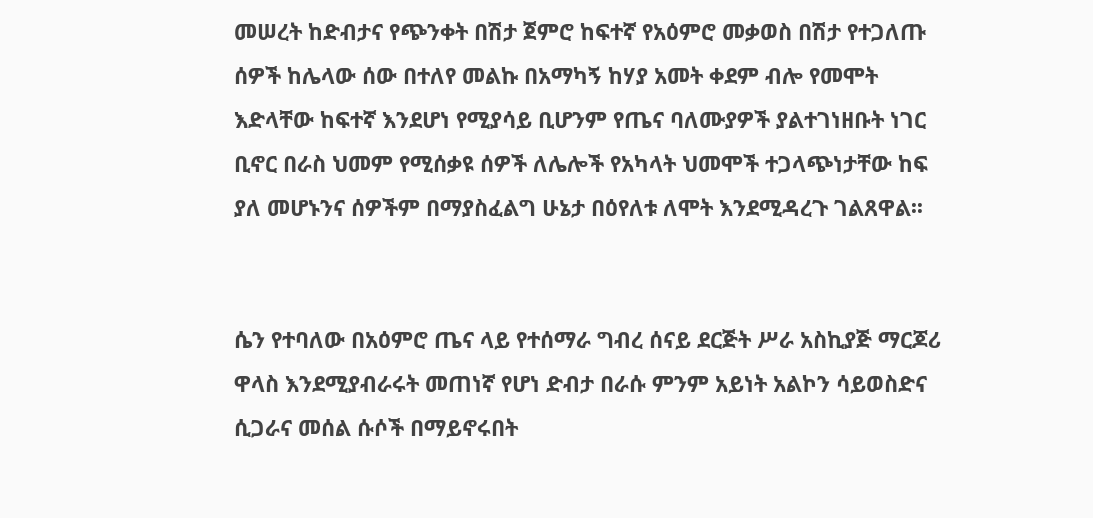መሠረት ከድብታና የጭንቀት በሽታ ጀምሮ ከፍተኛ የአዕምሮ መቃወስ በሽታ የተጋለጡ ሰዎች ከሌላው ሰው በተለየ መልኩ በአማካኝ ከሃያ አመት ቀደም ብሎ የመሞት እድላቸው ከፍተኛ እንደሆነ የሚያሳይ ቢሆንም የጤና ባለሙያዎች ያልተገነዘቡት ነገር ቢኖር በራስ ህመም የሚሰቃዩ ሰዎች ለሌሎች የአካላት ህመሞች ተጋላጭነታቸው ከፍ ያለ መሆኑንና ሰዎችም በማያስፈልግ ሁኔታ በዕየለቱ ለሞት እንደሚዳረጉ ገልጸዋል፡፡


ሴን የተባለው በአዕምሮ ጤና ላይ የተሰማራ ግብረ ሰናይ ደርጅት ሥራ አስኪያጅ ማርጆሪ ዋላስ እንደሚያብራሩት መጠነኛ የሆነ ድብታ በራሱ ምንም አይነት አልኮን ሳይወስድና ሲጋራና መሰል ሱሶች በማይኖሩበት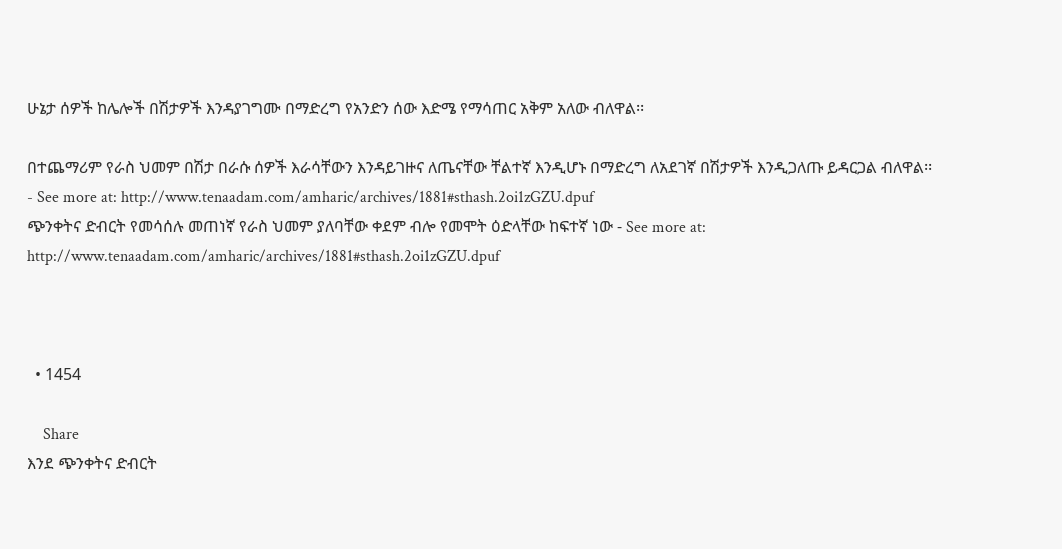ሁኔታ ሰዎች ከሌሎች በሽታዎች እንዳያገግሙ በማድረግ የአንድን ሰው እድሜ የማሳጠር አቅም አለው ብለዋል፡፡

በተጨማሪም የራስ ህመም በሽታ በራሱ ሰዎች እራሳቸውን እንዳይገዙና ለጤናቸው ቸልተኛ እንዲሆኑ በማድረግ ለአደገኛ በሽታዎች እንዲጋለጡ ይዳርጋል ብለዋል፡፡
- See more at: http://www.tenaadam.com/amharic/archives/1881#sthash.2oi1zGZU.dpuf
ጭንቀትና ድብርት የመሳሰሉ መጠነኛ የራስ ህመም ያለባቸው ቀደም ብሎ የመሞት ዕድላቸው ከፍተኛ ነው - See more at: http://www.tenaadam.com/amharic/archives/1881#sthash.2oi1zGZU.dpuf



  • 1454

    Share
እንደ ጭንቀትና ድብርት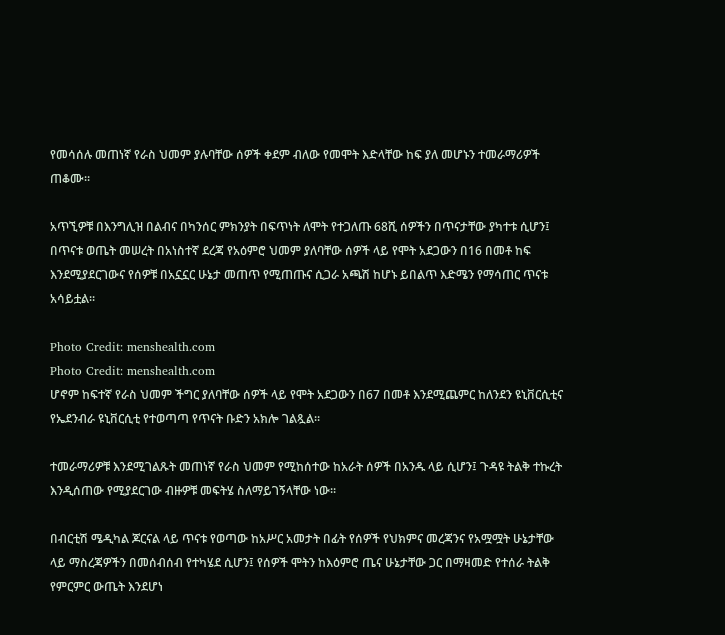የመሳሰሉ መጠነኛ የራስ ህመም ያሉባቸው ሰዎች ቀደም ብለው የመሞት እድላቸው ከፍ ያለ መሆኑን ተመራማሪዎች ጠቆሙ፡፡

አጥኚዎቹ በእንግሊዝ በልብና በካንሰር ምክንያት በፍጥነት ለሞት የተጋለጡ 68ሺ ሰዎችን በጥናታቸው ያካተቱ ሲሆን፤ በጥናቱ ወጤት መሠረት በአነስተኛ ደረጃ የአዕምሮ ህመም ያለባቸው ሰዎች ላይ የሞት አደጋውን በ16 በመቶ ከፍ እንደሚያደርገውና የሰዎቹ በአኗኗር ሁኔታ መጠጥ የሚጠጡና ሲጋራ አጫሽ ከሆኑ ይበልጥ እድሜን የማሳጠር ጥናቱ አሳይቷል፡፡

Photo Credit: menshealth.com
Photo Credit: menshealth.com
ሆኖም ከፍተኛ የራስ ህመም ችግር ያለባቸው ሰዎች ላይ የሞት አደጋውን በ67 በመቶ እንደሚጨምር ከለንደን ዩኒቨርሲቲና የኤደንብራ ዩኒቨርሲቲ የተወጣጣ የጥናት ቡድን አክሎ ገልጿል፡፡

ተመራማሪዎቹ እንደሚገልጹት መጠነኛ የራስ ህመም የሚከሰተው ከአራት ሰዎች በአንዱ ላይ ሲሆን፤ ጉዳዩ ትልቅ ተኩረት እንዲሰጠው የሚያደርገው ብዙዎቹ መፍትሄ ስለማይገኝላቸው ነው፡፡

በብርቲሽ ሜዲካል ጆርናል ላይ ጥናቱ የወጣው ከአሥር አመታት በፊት የሰዎች የህክምና መረጃንና የአሟሟት ሁኔታቸው ላይ ማስረጃዎችን በመሰብሰብ የተካሄደ ሲሆን፤ የሰዎች ሞትን ከእዕምሮ ጤና ሁኔታቸው ጋር በማዛመድ የተሰራ ትልቅ የምርምር ውጤት እንደሆነ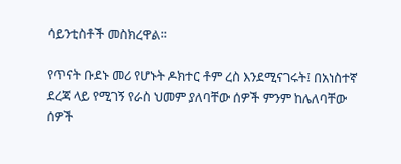ሳይንቲስቶች መስክረዋል፡፡

የጥናት ቡደኑ መሪ የሆኑት ዶክተር ቶም ረስ እንደሚናገሩት፤ በአነስተኛ ደረጃ ላይ የሚገኝ የራስ ህመም ያለባቸው ሰዎች ምንም ከሌለባቸው ሰዎች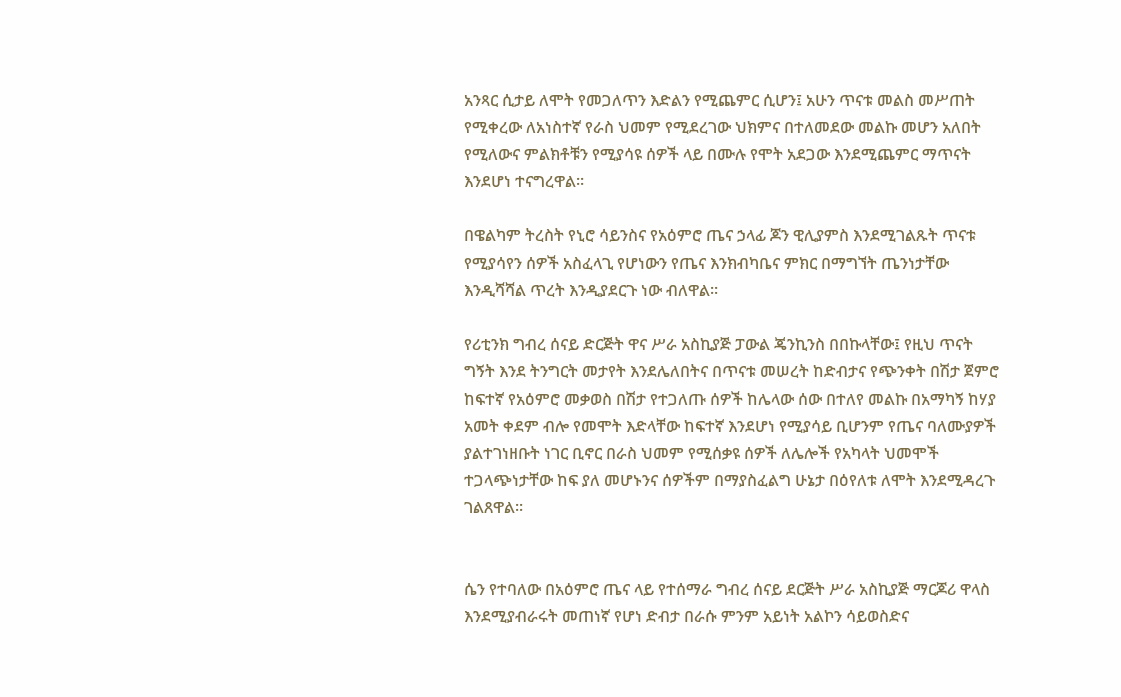አንጻር ሲታይ ለሞት የመጋለጥን እድልን የሚጨምር ሲሆን፤ አሁን ጥናቱ መልስ መሥጠት የሚቀረው ለአነስተኛ የራስ ህመም የሚደረገው ህክምና በተለመደው መልኩ መሆን አለበት የሚለውና ምልክቶቹን የሚያሳዩ ሰዎች ላይ በሙሉ የሞት አደጋው እንደሚጨምር ማጥናት እንደሆነ ተናግረዋል፡፡

በዌልካም ትረስት የኒሮ ሳይንስና የአዕምሮ ጤና ኃላፊ ጆን ዊሊያምስ እንደሚገልጹት ጥናቱ የሚያሳየን ሰዎች አስፈላጊ የሆነውን የጤና እንክብካቤና ምክር በማግኘት ጤንነታቸው እንዲሻሻል ጥረት እንዲያደርጉ ነው ብለዋል፡፡

የሪቲንክ ግብረ ሰናይ ድርጅት ዋና ሥራ አስኪያጅ ፓውል ጄንኪንስ በበኩላቸው፤ የዚህ ጥናት ግኝት እንደ ትንግርት መታየት እንደሌለበትና በጥናቱ መሠረት ከድብታና የጭንቀት በሽታ ጀምሮ ከፍተኛ የአዕምሮ መቃወስ በሽታ የተጋለጡ ሰዎች ከሌላው ሰው በተለየ መልኩ በአማካኝ ከሃያ አመት ቀደም ብሎ የመሞት እድላቸው ከፍተኛ እንደሆነ የሚያሳይ ቢሆንም የጤና ባለሙያዎች ያልተገነዘቡት ነገር ቢኖር በራስ ህመም የሚሰቃዩ ሰዎች ለሌሎች የአካላት ህመሞች ተጋላጭነታቸው ከፍ ያለ መሆኑንና ሰዎችም በማያስፈልግ ሁኔታ በዕየለቱ ለሞት እንደሚዳረጉ ገልጸዋል፡፡


ሴን የተባለው በአዕምሮ ጤና ላይ የተሰማራ ግብረ ሰናይ ደርጅት ሥራ አስኪያጅ ማርጆሪ ዋላስ እንደሚያብራሩት መጠነኛ የሆነ ድብታ በራሱ ምንም አይነት አልኮን ሳይወስድና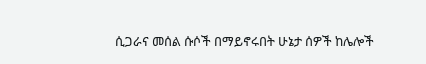ሲጋራና መሰል ሱሶች በማይኖሩበት ሁኔታ ሰዎች ከሌሎች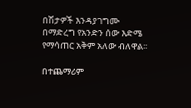በሽታዎች እንዳያገግሙ በማድረግ የአንድን ሰው እድሜ የማሳጠር አቅም አለው ብለዋል፡፡

በተጨማሪም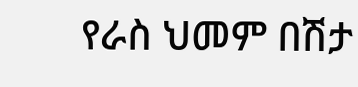የራስ ህመም በሽታ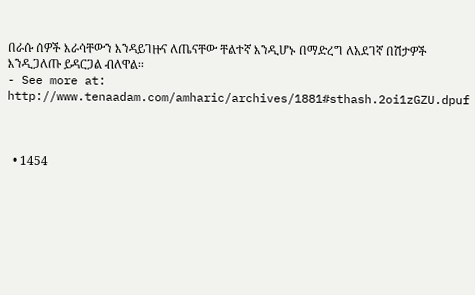በራሱ ሰዎች እራሳቸውን እንዳይገዙና ለጤናቸው ቸልተኛ እንዲሆኑ በማድረግ ለአደገኛ በሽታዎች እንዲጋለጡ ይዳርጋል ብለዋል፡፡
- See more at: http://www.tenaadam.com/amharic/archives/1881#sthash.2oi1zGZU.dpuf



  • 1454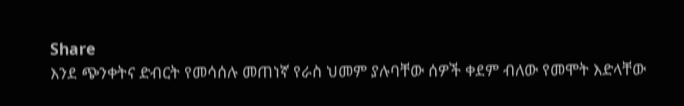Share
እንደ ጭንቀትና ድብርት የመሳሰሉ መጠነኛ የራስ ህመም ያሉባቸው ሰዎች ቀደም ብለው የመሞት እድላቸው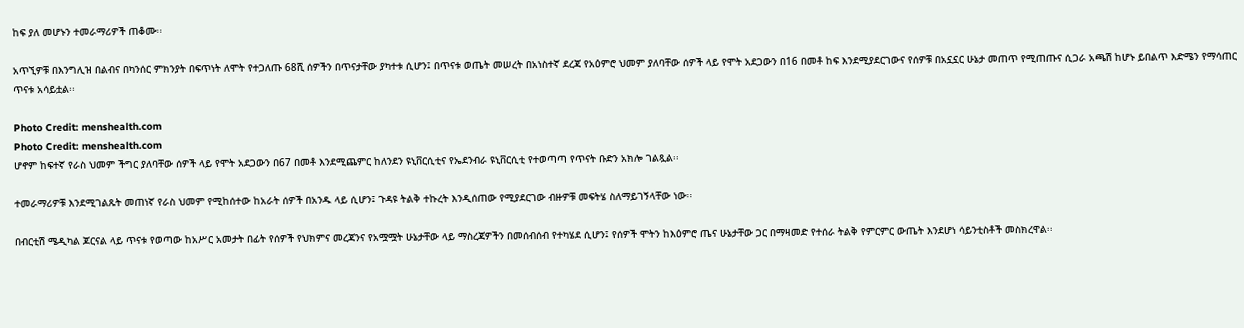ከፍ ያለ መሆኑን ተመራማሪዎች ጠቆሙ፡፡

አጥኚዎቹ በእንግሊዝ በልብና በካንሰር ምክንያት በፍጥነት ለሞት የተጋለጡ 68ሺ ሰዎችን በጥናታቸው ያካተቱ ሲሆን፤ በጥናቱ ወጤት መሠረት በአነስተኛ ደረጃ የአዕምሮ ህመም ያለባቸው ሰዎች ላይ የሞት አደጋውን በ16 በመቶ ከፍ እንደሚያደርገውና የሰዎቹ በአኗኗር ሁኔታ መጠጥ የሚጠጡና ሲጋራ አጫሽ ከሆኑ ይበልጥ እድሜን የማሳጠር ጥናቱ አሳይቷል፡፡

Photo Credit: menshealth.com
Photo Credit: menshealth.com
ሆኖም ከፍተኛ የራስ ህመም ችግር ያለባቸው ሰዎች ላይ የሞት አደጋውን በ67 በመቶ እንደሚጨምር ከለንደን ዩኒቨርሲቲና የኤደንብራ ዩኒቨርሲቲ የተወጣጣ የጥናት ቡድን አክሎ ገልጿል፡፡

ተመራማሪዎቹ እንደሚገልጹት መጠነኛ የራስ ህመም የሚከሰተው ከአራት ሰዎች በአንዱ ላይ ሲሆን፤ ጉዳዩ ትልቅ ተኩረት እንዲሰጠው የሚያደርገው ብዙዎቹ መፍትሄ ስለማይገኝላቸው ነው፡፡

በብርቲሽ ሜዲካል ጆርናል ላይ ጥናቱ የወጣው ከአሥር አመታት በፊት የሰዎች የህክምና መረጃንና የአሟሟት ሁኔታቸው ላይ ማስረጃዎችን በመሰብሰብ የተካሄደ ሲሆን፤ የሰዎች ሞትን ከእዕምሮ ጤና ሁኔታቸው ጋር በማዛመድ የተሰራ ትልቅ የምርምር ውጤት እንደሆነ ሳይንቲስቶች መስክረዋል፡፡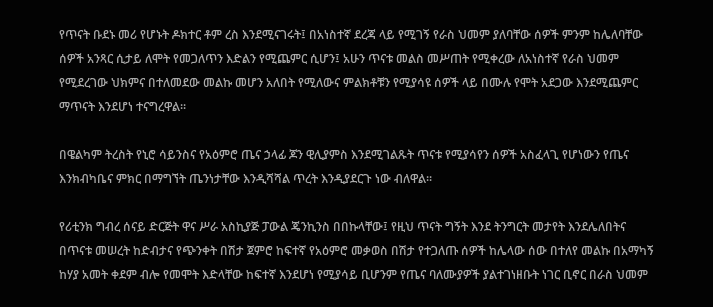የጥናት ቡደኑ መሪ የሆኑት ዶክተር ቶም ረስ እንደሚናገሩት፤ በአነስተኛ ደረጃ ላይ የሚገኝ የራስ ህመም ያለባቸው ሰዎች ምንም ከሌለባቸው ሰዎች አንጻር ሲታይ ለሞት የመጋለጥን እድልን የሚጨምር ሲሆን፤ አሁን ጥናቱ መልስ መሥጠት የሚቀረው ለአነስተኛ የራስ ህመም የሚደረገው ህክምና በተለመደው መልኩ መሆን አለበት የሚለውና ምልክቶቹን የሚያሳዩ ሰዎች ላይ በሙሉ የሞት አደጋው እንደሚጨምር ማጥናት እንደሆነ ተናግረዋል፡፡

በዌልካም ትረስት የኒሮ ሳይንስና የአዕምሮ ጤና ኃላፊ ጆን ዊሊያምስ እንደሚገልጹት ጥናቱ የሚያሳየን ሰዎች አስፈላጊ የሆነውን የጤና እንክብካቤና ምክር በማግኘት ጤንነታቸው እንዲሻሻል ጥረት እንዲያደርጉ ነው ብለዋል፡፡

የሪቲንክ ግብረ ሰናይ ድርጅት ዋና ሥራ አስኪያጅ ፓውል ጄንኪንስ በበኩላቸው፤ የዚህ ጥናት ግኝት እንደ ትንግርት መታየት እንደሌለበትና በጥናቱ መሠረት ከድብታና የጭንቀት በሽታ ጀምሮ ከፍተኛ የአዕምሮ መቃወስ በሽታ የተጋለጡ ሰዎች ከሌላው ሰው በተለየ መልኩ በአማካኝ ከሃያ አመት ቀደም ብሎ የመሞት እድላቸው ከፍተኛ እንደሆነ የሚያሳይ ቢሆንም የጤና ባለሙያዎች ያልተገነዘቡት ነገር ቢኖር በራስ ህመም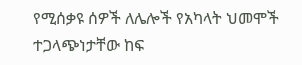የሚሰቃዩ ሰዎች ለሌሎች የአካላት ህመሞች ተጋላጭነታቸው ከፍ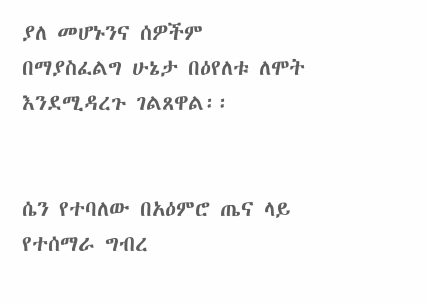ያለ መሆኑንና ሰዎችም በማያስፈልግ ሁኔታ በዕየለቱ ለሞት እንደሚዳረጉ ገልጸዋል፡፡


ሴን የተባለው በአዕምሮ ጤና ላይ የተሰማራ ግብረ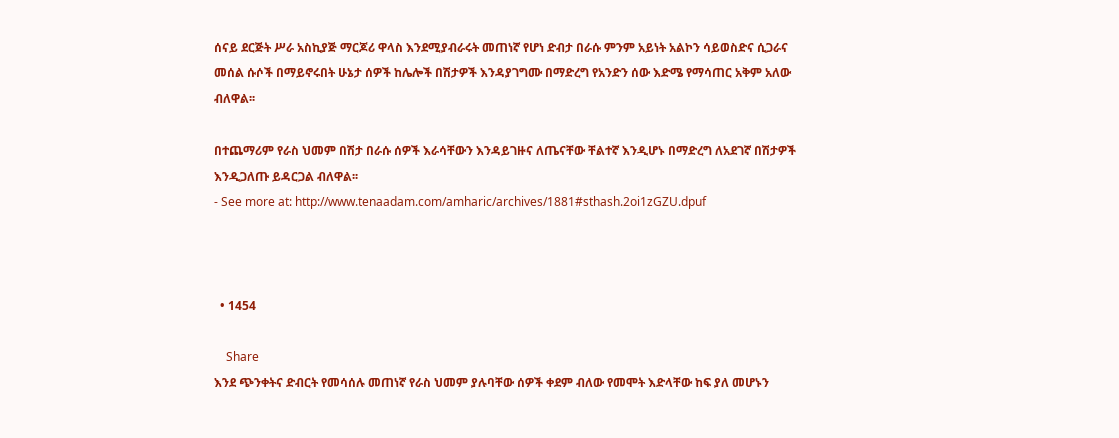ሰናይ ደርጅት ሥራ አስኪያጅ ማርጆሪ ዋላስ እንደሚያብራሩት መጠነኛ የሆነ ድብታ በራሱ ምንም አይነት አልኮን ሳይወስድና ሲጋራና መሰል ሱሶች በማይኖሩበት ሁኔታ ሰዎች ከሌሎች በሽታዎች እንዳያገግሙ በማድረግ የአንድን ሰው እድሜ የማሳጠር አቅም አለው ብለዋል፡፡

በተጨማሪም የራስ ህመም በሽታ በራሱ ሰዎች እራሳቸውን እንዳይገዙና ለጤናቸው ቸልተኛ እንዲሆኑ በማድረግ ለአደገኛ በሽታዎች እንዲጋለጡ ይዳርጋል ብለዋል፡፡
- See more at: http://www.tenaadam.com/amharic/archives/1881#sthash.2oi1zGZU.dpuf



  • 1454

    Share
እንደ ጭንቀትና ድብርት የመሳሰሉ መጠነኛ የራስ ህመም ያሉባቸው ሰዎች ቀደም ብለው የመሞት እድላቸው ከፍ ያለ መሆኑን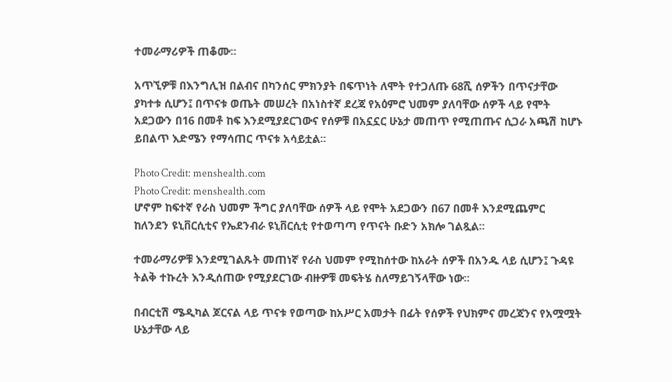ተመራማሪዎች ጠቆሙ፡፡

አጥኚዎቹ በእንግሊዝ በልብና በካንሰር ምክንያት በፍጥነት ለሞት የተጋለጡ 68ሺ ሰዎችን በጥናታቸው ያካተቱ ሲሆን፤ በጥናቱ ወጤት መሠረት በአነስተኛ ደረጃ የአዕምሮ ህመም ያለባቸው ሰዎች ላይ የሞት አደጋውን በ16 በመቶ ከፍ እንደሚያደርገውና የሰዎቹ በአኗኗር ሁኔታ መጠጥ የሚጠጡና ሲጋራ አጫሽ ከሆኑ ይበልጥ እድሜን የማሳጠር ጥናቱ አሳይቷል፡፡

Photo Credit: menshealth.com
Photo Credit: menshealth.com
ሆኖም ከፍተኛ የራስ ህመም ችግር ያለባቸው ሰዎች ላይ የሞት አደጋውን በ67 በመቶ እንደሚጨምር ከለንደን ዩኒቨርሲቲና የኤደንብራ ዩኒቨርሲቲ የተወጣጣ የጥናት ቡድን አክሎ ገልጿል፡፡

ተመራማሪዎቹ እንደሚገልጹት መጠነኛ የራስ ህመም የሚከሰተው ከአራት ሰዎች በአንዱ ላይ ሲሆን፤ ጉዳዩ ትልቅ ተኩረት እንዲሰጠው የሚያደርገው ብዙዎቹ መፍትሄ ስለማይገኝላቸው ነው፡፡

በብርቲሽ ሜዲካል ጆርናል ላይ ጥናቱ የወጣው ከአሥር አመታት በፊት የሰዎች የህክምና መረጃንና የአሟሟት ሁኔታቸው ላይ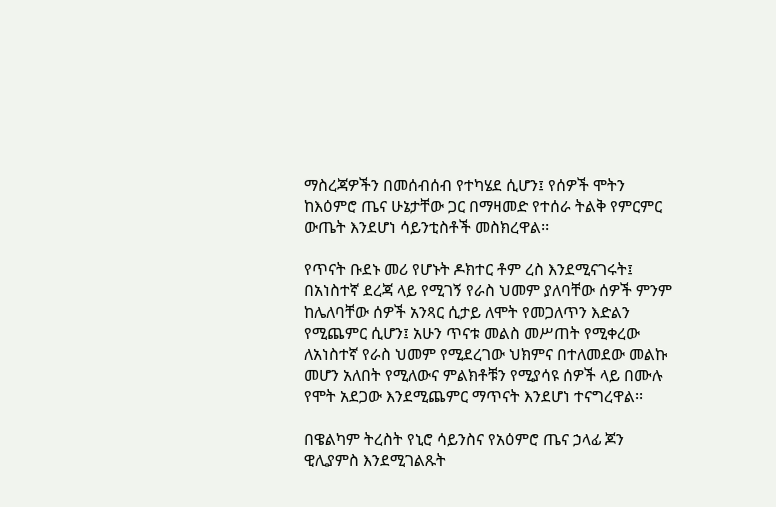ማስረጃዎችን በመሰብሰብ የተካሄደ ሲሆን፤ የሰዎች ሞትን ከእዕምሮ ጤና ሁኔታቸው ጋር በማዛመድ የተሰራ ትልቅ የምርምር ውጤት እንደሆነ ሳይንቲስቶች መስክረዋል፡፡

የጥናት ቡደኑ መሪ የሆኑት ዶክተር ቶም ረስ እንደሚናገሩት፤ በአነስተኛ ደረጃ ላይ የሚገኝ የራስ ህመም ያለባቸው ሰዎች ምንም ከሌለባቸው ሰዎች አንጻር ሲታይ ለሞት የመጋለጥን እድልን የሚጨምር ሲሆን፤ አሁን ጥናቱ መልስ መሥጠት የሚቀረው ለአነስተኛ የራስ ህመም የሚደረገው ህክምና በተለመደው መልኩ መሆን አለበት የሚለውና ምልክቶቹን የሚያሳዩ ሰዎች ላይ በሙሉ የሞት አደጋው እንደሚጨምር ማጥናት እንደሆነ ተናግረዋል፡፡

በዌልካም ትረስት የኒሮ ሳይንስና የአዕምሮ ጤና ኃላፊ ጆን ዊሊያምስ እንደሚገልጹት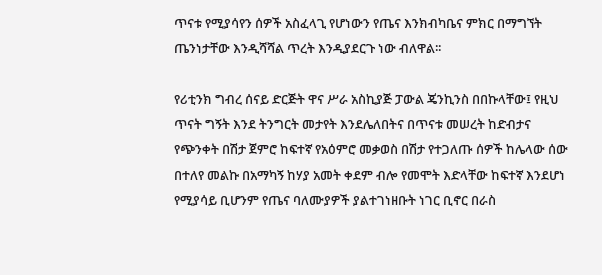ጥናቱ የሚያሳየን ሰዎች አስፈላጊ የሆነውን የጤና እንክብካቤና ምክር በማግኘት ጤንነታቸው እንዲሻሻል ጥረት እንዲያደርጉ ነው ብለዋል፡፡

የሪቲንክ ግብረ ሰናይ ድርጅት ዋና ሥራ አስኪያጅ ፓውል ጄንኪንስ በበኩላቸው፤ የዚህ ጥናት ግኝት እንደ ትንግርት መታየት እንደሌለበትና በጥናቱ መሠረት ከድብታና የጭንቀት በሽታ ጀምሮ ከፍተኛ የአዕምሮ መቃወስ በሽታ የተጋለጡ ሰዎች ከሌላው ሰው በተለየ መልኩ በአማካኝ ከሃያ አመት ቀደም ብሎ የመሞት እድላቸው ከፍተኛ እንደሆነ የሚያሳይ ቢሆንም የጤና ባለሙያዎች ያልተገነዘቡት ነገር ቢኖር በራስ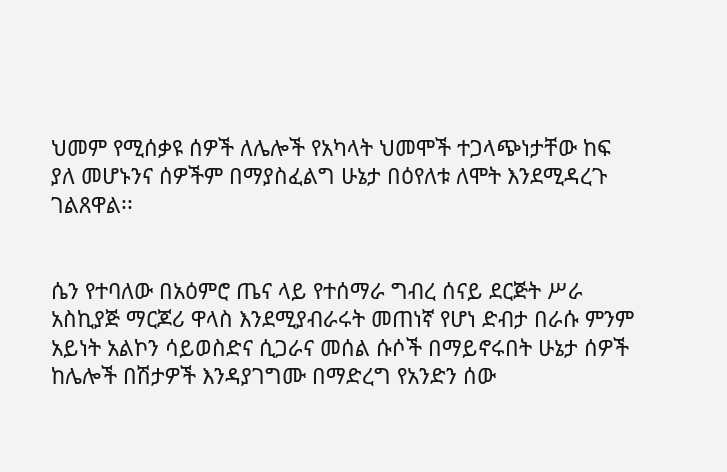ህመም የሚሰቃዩ ሰዎች ለሌሎች የአካላት ህመሞች ተጋላጭነታቸው ከፍ ያለ መሆኑንና ሰዎችም በማያስፈልግ ሁኔታ በዕየለቱ ለሞት እንደሚዳረጉ ገልጸዋል፡፡


ሴን የተባለው በአዕምሮ ጤና ላይ የተሰማራ ግብረ ሰናይ ደርጅት ሥራ አስኪያጅ ማርጆሪ ዋላስ እንደሚያብራሩት መጠነኛ የሆነ ድብታ በራሱ ምንም አይነት አልኮን ሳይወስድና ሲጋራና መሰል ሱሶች በማይኖሩበት ሁኔታ ሰዎች ከሌሎች በሽታዎች እንዳያገግሙ በማድረግ የአንድን ሰው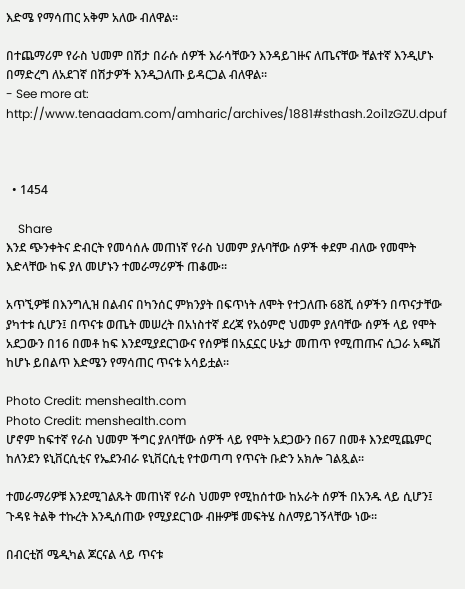እድሜ የማሳጠር አቅም አለው ብለዋል፡፡

በተጨማሪም የራስ ህመም በሽታ በራሱ ሰዎች እራሳቸውን እንዳይገዙና ለጤናቸው ቸልተኛ እንዲሆኑ በማድረግ ለአደገኛ በሽታዎች እንዲጋለጡ ይዳርጋል ብለዋል፡፡
- See more at: http://www.tenaadam.com/amharic/archives/1881#sthash.2oi1zGZU.dpuf



  • 1454

    Share
እንደ ጭንቀትና ድብርት የመሳሰሉ መጠነኛ የራስ ህመም ያሉባቸው ሰዎች ቀደም ብለው የመሞት እድላቸው ከፍ ያለ መሆኑን ተመራማሪዎች ጠቆሙ፡፡

አጥኚዎቹ በእንግሊዝ በልብና በካንሰር ምክንያት በፍጥነት ለሞት የተጋለጡ 68ሺ ሰዎችን በጥናታቸው ያካተቱ ሲሆን፤ በጥናቱ ወጤት መሠረት በአነስተኛ ደረጃ የአዕምሮ ህመም ያለባቸው ሰዎች ላይ የሞት አደጋውን በ16 በመቶ ከፍ እንደሚያደርገውና የሰዎቹ በአኗኗር ሁኔታ መጠጥ የሚጠጡና ሲጋራ አጫሽ ከሆኑ ይበልጥ እድሜን የማሳጠር ጥናቱ አሳይቷል፡፡

Photo Credit: menshealth.com
Photo Credit: menshealth.com
ሆኖም ከፍተኛ የራስ ህመም ችግር ያለባቸው ሰዎች ላይ የሞት አደጋውን በ67 በመቶ እንደሚጨምር ከለንደን ዩኒቨርሲቲና የኤደንብራ ዩኒቨርሲቲ የተወጣጣ የጥናት ቡድን አክሎ ገልጿል፡፡

ተመራማሪዎቹ እንደሚገልጹት መጠነኛ የራስ ህመም የሚከሰተው ከአራት ሰዎች በአንዱ ላይ ሲሆን፤ ጉዳዩ ትልቅ ተኩረት እንዲሰጠው የሚያደርገው ብዙዎቹ መፍትሄ ስለማይገኝላቸው ነው፡፡

በብርቲሽ ሜዲካል ጆርናል ላይ ጥናቱ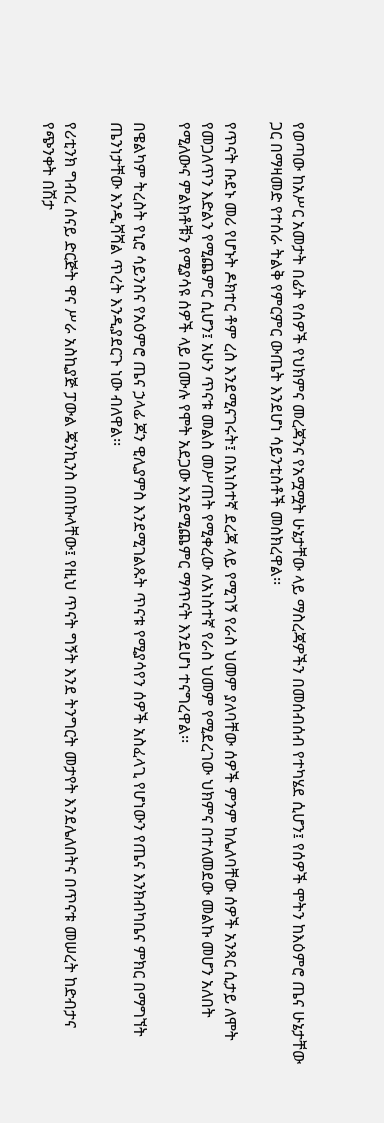የወጣው ከአሥር አመታት በፊት የሰዎች የህክምና መረጃንና የአሟሟት ሁኔታቸው ላይ ማስረጃዎችን በመሰብሰብ የተካሄደ ሲሆን፤ የሰዎች ሞትን ከእዕምሮ ጤና ሁኔታቸው ጋር በማዛመድ የተሰራ ትልቅ የምርምር ውጤት እንደሆነ ሳይንቲስቶች መስክረዋል፡፡

የጥናት ቡደኑ መሪ የሆኑት ዶክተር ቶም ረስ እንደሚናገሩት፤ በአነስተኛ ደረጃ ላይ የሚገኝ የራስ ህመም ያለባቸው ሰዎች ምንም ከሌለባቸው ሰዎች አንጻር ሲታይ ለሞት የመጋለጥን እድልን የሚጨምር ሲሆን፤ አሁን ጥናቱ መልስ መሥጠት የሚቀረው ለአነስተኛ የራስ ህመም የሚደረገው ህክምና በተለመደው መልኩ መሆን አለበት የሚለውና ምልክቶቹን የሚያሳዩ ሰዎች ላይ በሙሉ የሞት አደጋው እንደሚጨምር ማጥናት እንደሆነ ተናግረዋል፡፡

በዌልካም ትረስት የኒሮ ሳይንስና የአዕምሮ ጤና ኃላፊ ጆን ዊሊያምስ እንደሚገልጹት ጥናቱ የሚያሳየን ሰዎች አስፈላጊ የሆነውን የጤና እንክብካቤና ምክር በማግኘት ጤንነታቸው እንዲሻሻል ጥረት እንዲያደርጉ ነው ብለዋል፡፡

የሪቲንክ ግብረ ሰናይ ድርጅት ዋና ሥራ አስኪያጅ ፓውል ጄንኪንስ በበኩላቸው፤ የዚህ ጥናት ግኝት እንደ ትንግርት መታየት እንደሌለበትና በጥናቱ መሠረት ከድብታና የጭንቀት በሽታ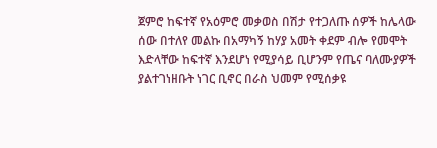ጀምሮ ከፍተኛ የአዕምሮ መቃወስ በሽታ የተጋለጡ ሰዎች ከሌላው ሰው በተለየ መልኩ በአማካኝ ከሃያ አመት ቀደም ብሎ የመሞት እድላቸው ከፍተኛ እንደሆነ የሚያሳይ ቢሆንም የጤና ባለሙያዎች ያልተገነዘቡት ነገር ቢኖር በራስ ህመም የሚሰቃዩ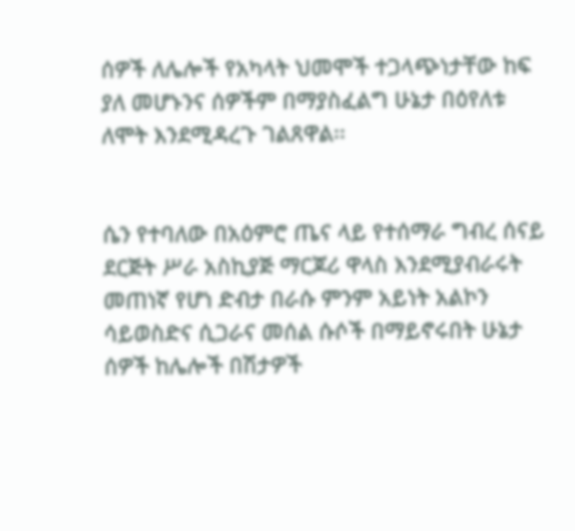ሰዎች ለሌሎች የአካላት ህመሞች ተጋላጭነታቸው ከፍ ያለ መሆኑንና ሰዎችም በማያስፈልግ ሁኔታ በዕየለቱ ለሞት እንደሚዳረጉ ገልጸዋል፡፡


ሴን የተባለው በአዕምሮ ጤና ላይ የተሰማራ ግብረ ሰናይ ደርጅት ሥራ አስኪያጅ ማርጆሪ ዋላስ እንደሚያብራሩት መጠነኛ የሆነ ድብታ በራሱ ምንም አይነት አልኮን ሳይወስድና ሲጋራና መሰል ሱሶች በማይኖሩበት ሁኔታ ሰዎች ከሌሎች በሽታዎች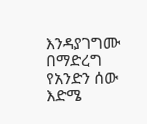እንዳያገግሙ በማድረግ የአንድን ሰው እድሜ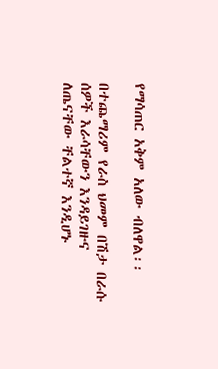የማሳጠር አቅም አለው ብለዋል፡፡

በተጨማሪም የራስ ህመም በሽታ በራሱ ሰዎች እራሳቸውን እንዳይገዙና ለጤናቸው ቸልተኛ እንዲሆኑ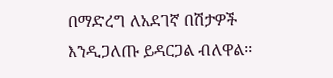በማድረግ ለአደገኛ በሽታዎች እንዲጋለጡ ይዳርጋል ብለዋል፡፡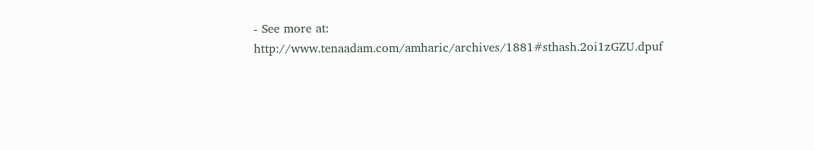- See more at: http://www.tenaadam.com/amharic/archives/1881#sthash.2oi1zGZU.dpuf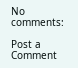No comments:

Post a Comment